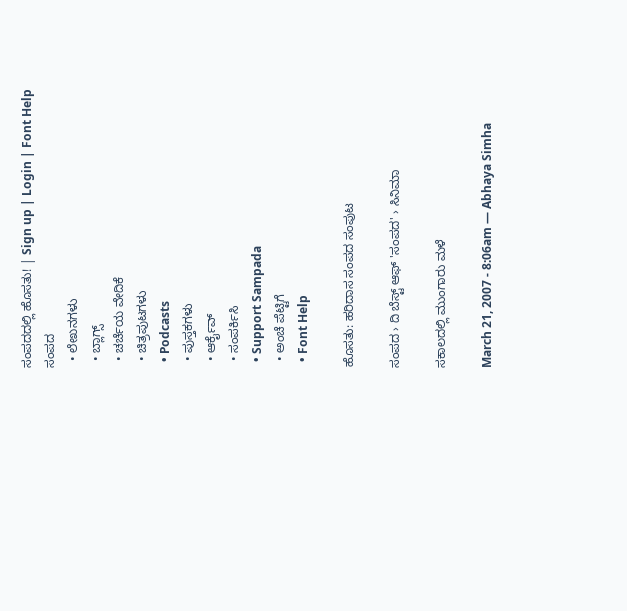ಸಂಪದದಲ್ಲಿ ಹೊಸತು! | Sign up | Login | Font Help
ಸಂಪದ
  • ಲೇಖನಗಳು
  • ಬ್ಲಾಗ್ಸ್
  • ಚರ್ಚೆಯ ವೇದಿಕೆ
  • ಚಿತ್ರಪುಟಗಳು
  • Podcasts
  • ಪುಸ್ತಕಗಳು
  • ಆರ್ಕೈವ್
  • ಸಂಪರ್ಕಿಸಿ
  • Support Sampada
  • ಅಂಚೆ ಪೆಟ್ಟಿಗೆ
  • Font Help

ಹೊಸತು: ಹರಿದಾಸ ಸಂಪದ ಸಂಪುಟ

ಸಂಪದ › ದಿ ಬೆಸ್ಟ್ ಆಫ್ 'ಸಂಪದ' › ಸಿನಿಮಾ

ಸಕಾಲದಲ್ಲಿ ಮುಂಗಾರು ಮಳೆ

March 21, 2007 - 8:06am — Abhaya Simha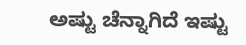ಅಷ್ಟು ಚೆನ್ನಾಗಿದೆ ಇಷ್ಟು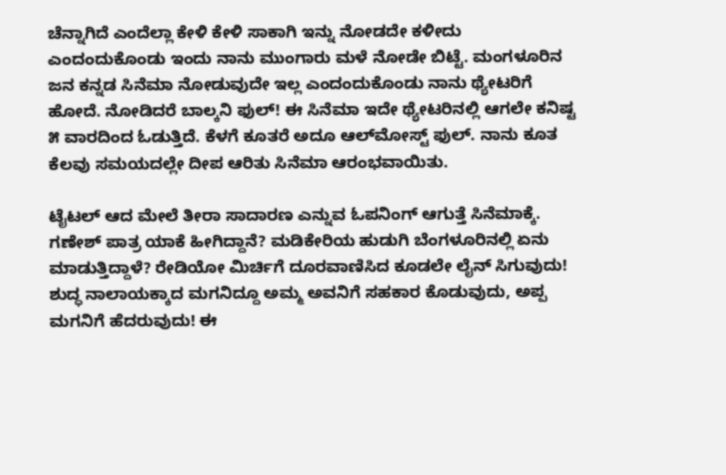ಚೆನ್ನಾಗಿದೆ ಎಂದೆಲ್ಲಾ ಕೇಳಿ ಕೇಳಿ ಸಾಕಾಗಿ ಇನ್ನು ನೋಡದೇ ಕಳೀದು ಎಂದಂದುಕೊಂಡು ಇಂದು ನಾನು ಮುಂಗಾರು ಮಳೆ ನೋಡೇ ಬಿಟ್ಟೆ. ಮಂಗಳೂರಿನ ಜನ ಕನ್ನಡ ಸಿನೆಮಾ ನೋಡುವುದೇ ಇಲ್ಲ ಎಂದಂದುಕೊಂಡು ನಾನು ಥ್ಯೇಟರಿಗೆ ಹೋದೆ. ನೋಡಿದರೆ ಬಾಲ್ಕನಿ ಫುಲ್! ಈ ಸಿನೆಮಾ ಇದೇ ಥ್ಯೇಟರಿನಲ್ಲಿ ಆಗಲೇ ಕನಿಷ್ಟ ೫ ವಾರದಿಂದ ಓಡುತ್ತಿದೆ. ಕೆಳಗೆ ಕೂತರೆ ಅದೂ ಆಲ್‍ಮೋಸ್ಟ್ ಫುಲ್. ನಾನು ಕೂತ ಕೆಲವು ಸಮಯದಲ್ಲೇ ದೀಪ ಆರಿತು ಸಿನೆಮಾ ಆರಂಭವಾಯಿತು.

ಟೈಟಲ್ ಆದ ಮೇಲೆ ತೀರಾ ಸಾದಾರಣ ಎನ್ನುವ ಓಪನಿಂಗ್ ಆಗುತ್ತೆ ಸಿನೆಮಾಕ್ಕೆ. ಗಣೇಶ್ ಪಾತ್ರ ಯಾಕೆ ಹೀಗಿದ್ದಾನೆ? ಮಡಿಕೇರಿಯ ಹುಡುಗಿ ಬೆಂಗಳೂರಿನಲ್ಲಿ ಏನು ಮಾಡುತ್ತಿದ್ದಾಳೆ? ರೇಡಿಯೋ ಮಿರ್ಚಿಗೆ ದೂರವಾಣಿಸಿದ ಕೂಡಲೇ ಲೈನ್ ಸಿಗುವುದು! ಶುದ್ಧ ನಾಲಾಯಕ್ಕಾದ ಮಗನಿದ್ದೂ ಅಮ್ಮ ಅವನಿಗೆ ಸಹಕಾರ ಕೊಡುವುದು, ಅಪ್ಪ ಮಗನಿಗೆ ಹೆದರುವುದು! ಈ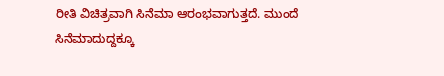ರೀತಿ ವಿಚಿತ್ರವಾಗಿ ಸಿನೆಮಾ ಆರಂಭವಾಗುತ್ತದೆ. ಮುಂದೆ ಸಿನೆಮಾದುದ್ದಕ್ಕೂ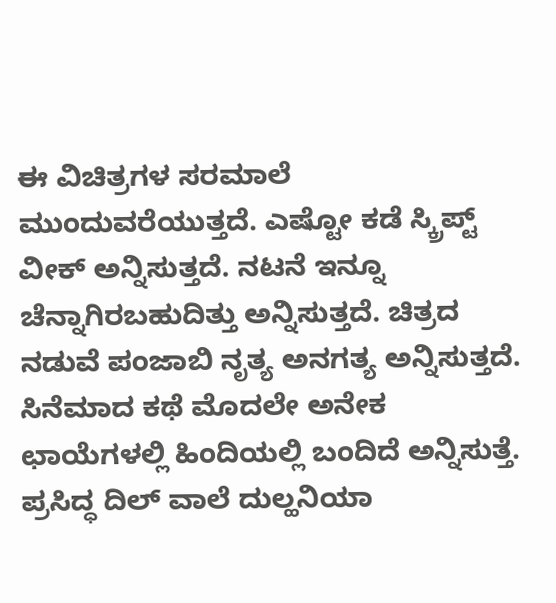ಈ ವಿಚಿತ್ರಗಳ ಸರಮಾಲೆ ಮುಂದುವರೆಯುತ್ತದೆ. ಎಷ್ಟೋ ಕಡೆ ಸ್ಕ್ರಿಪ್ಟ್ ವೀಕ್ ಅನ್ನಿಸುತ್ತದೆ. ನಟನೆ ಇನ್ನೂ ಚೆನ್ನಾಗಿರಬಹುದಿತ್ತು ಅನ್ನಿಸುತ್ತದೆ. ಚಿತ್ರದ ನಡುವೆ ಪಂಜಾಬಿ ನೃತ್ಯ ಅನಗತ್ಯ ಅನ್ನಿಸುತ್ತದೆ. ಸಿನೆಮಾದ ಕಥೆ ಮೊದಲೇ ಅನೇಕ ಛಾಯೆಗಳಲ್ಲಿ ಹಿಂದಿಯಲ್ಲಿ ಬಂದಿದೆ ಅನ್ನಿಸುತ್ತೆ. ಪ್ರಸಿದ್ಧ ದಿಲ್ ವಾಲೆ ದುಲ್ಹನಿಯಾ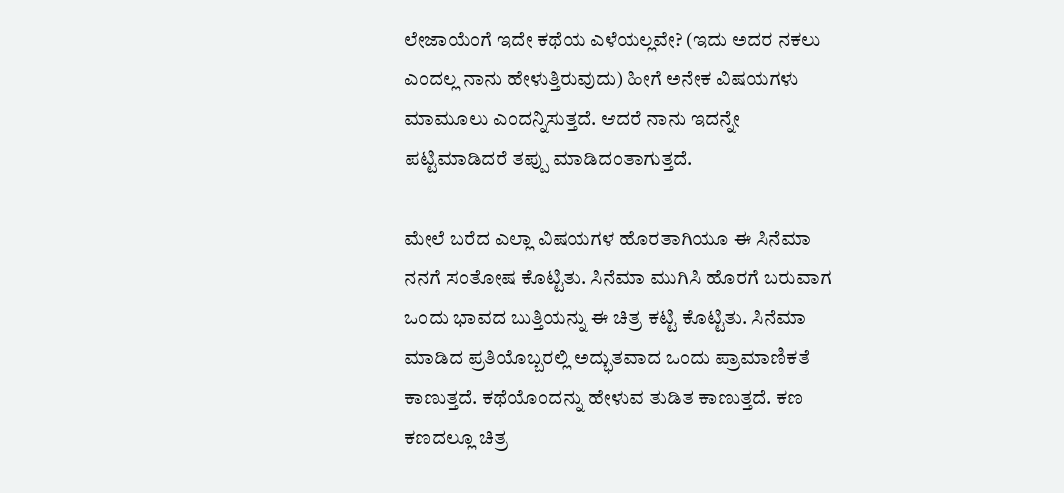ಲೇಜಾಯೆಂಗೆ ಇದೇ ಕಥೆಯ ಎಳೆಯಲ್ಲವೇ? (ಇದು ಅದರ ನಕಲು ಎಂದಲ್ಲ ನಾನು ಹೇಳುತ್ತಿರುವುದು) ಹೀಗೆ ಅನೇಕ ವಿಷಯಗಳು ಮಾಮೂಲು ಎಂದನ್ನಿಸುತ್ತದೆ. ಆದರೆ ನಾನು ಇದನ್ನೇ ಪಟ್ಟಿಮಾಡಿದರೆ ತಪ್ಪು ಮಾಡಿದಂತಾಗುತ್ತದೆ.

ಮೇಲೆ ಬರೆದ ಎಲ್ಲಾ ವಿಷಯಗಳ ಹೊರತಾಗಿಯೂ ಈ ಸಿನೆಮಾ ನನಗೆ ಸಂತೋಷ ಕೊಟ್ಟಿತು. ಸಿನೆಮಾ ಮುಗಿಸಿ ಹೊರಗೆ ಬರುವಾಗ ಒಂದು ಭಾವದ ಬುತ್ತಿಯನ್ನು ಈ ಚಿತ್ರ ಕಟ್ಟಿ ಕೊಟ್ಟಿತು. ಸಿನೆಮಾ ಮಾಡಿದ ಪ್ರತಿಯೊಬ್ಬರಲ್ಲಿ ಅದ್ಭುತವಾದ ಒಂದು ಪ್ರಾಮಾಣಿಕತೆ ಕಾಣುತ್ತದೆ. ಕಥೆಯೊಂದನ್ನು ಹೇಳುವ ತುಡಿತ ಕಾಣುತ್ತದೆ. ಕಣ ಕಣದಲ್ಲೂ ಚಿತ್ರ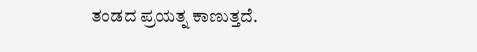ತಂಡದ ಪ್ರಯತ್ನ ಕಾಣುತ್ತದೆ.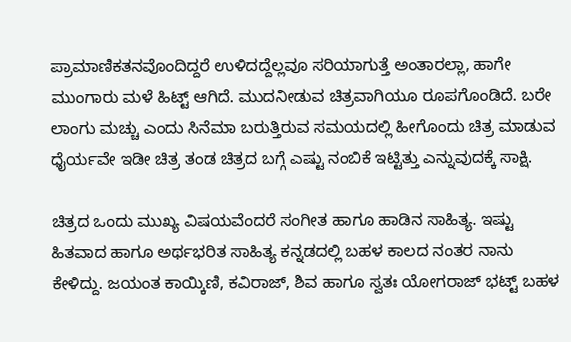ಪ್ರಾಮಾಣಿಕತನವೊಂದಿದ್ದರೆ ಉಳಿದದ್ದೆಲ್ಲವೂ ಸರಿಯಾಗುತ್ತೆ ಅಂತಾರಲ್ಲಾ, ಹಾಗೇ ಮುಂಗಾರು ಮಳೆ ಹಿಟ್ಟ್ ಆಗಿದೆ. ಮುದನೀಡುವ ಚಿತ್ರವಾಗಿಯೂ ರೂಪಗೊಂಡಿದೆ. ಬರೇ ಲಾಂಗು ಮಚ್ಚು ಎಂದು ಸಿನೆಮಾ ಬರುತ್ತಿರುವ ಸಮಯದಲ್ಲಿ ಹೀಗೊಂದು ಚಿತ್ರ ಮಾಡುವ ಧೈರ್ಯವೇ ಇಡೀ ಚಿತ್ರ ತಂಡ ಚಿತ್ರದ ಬಗ್ಗೆ ಎಷ್ಟು ನಂಬಿಕೆ ಇಟ್ಟಿತ್ತು ಎನ್ನುವುದಕ್ಕೆ ಸಾಕ್ಷಿ.

ಚಿತ್ರದ ಒಂದು ಮುಖ್ಯ ವಿಷಯವೆಂದರೆ ಸಂಗೀತ ಹಾಗೂ ಹಾಡಿನ ಸಾಹಿತ್ಯ. ಇಷ್ಟು ಹಿತವಾದ ಹಾಗೂ ಅರ್ಥಭರಿತ ಸಾಹಿತ್ಯ ಕನ್ನಡದಲ್ಲಿ ಬಹಳ ಕಾಲದ ನಂತರ ನಾನು ಕೇಳಿದ್ದು. ಜಯಂತ ಕಾಯ್ಕಿಣಿ, ಕವಿರಾಜ್, ಶಿವ ಹಾಗೂ ಸ್ವತಃ ಯೋಗರಾಜ್ ಭಟ್ಟ್ ಬಹಳ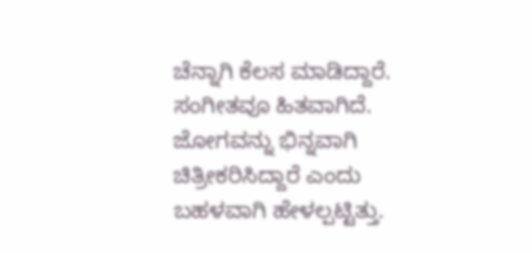ಚೆನ್ನಾಗಿ ಕೆಲಸ ಮಾಡಿದ್ದಾರೆ. ಸಂಗೀತವೂ ಹಿತವಾಗಿದೆ. ಜೋಗವನ್ನು ಭಿನ್ನವಾಗಿ ಚಿತ್ರೀಕರಿಸಿದ್ದಾರೆ ಎಂದು ಬಹಳವಾಗಿ ಹೇಳಲ್ಪಟ್ಟಿತ್ತು.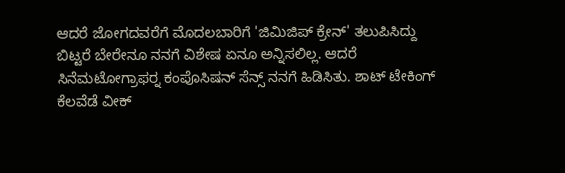ಆದರೆ ಜೋಗದವರೆಗೆ ಮೊದಲಬಾರಿಗೆ 'ಜಿಮಿಜಿಪ್ ಕ್ರೇನ್' ತಲುಪಿಸಿದ್ದು ಬಿಟ್ಟರೆ ಬೇರೇನೂ ನನಗೆ ವಿಶೇಷ ಏನೂ ಅನ್ನಿಸಲಿಲ್ಲ. ಆದರೆ ಸಿನೆಮಟೋಗ್ರಾಫರ್‍ನ ಕಂಪೊಸಿಷನ್ ಸೆನ್ಸ್ ನನಗೆ ಹಿಡಿಸಿತು. ಶಾಟ್ ಟೇಕಿಂಗ್ ಕೆಲವೆಡೆ ವೀಕ್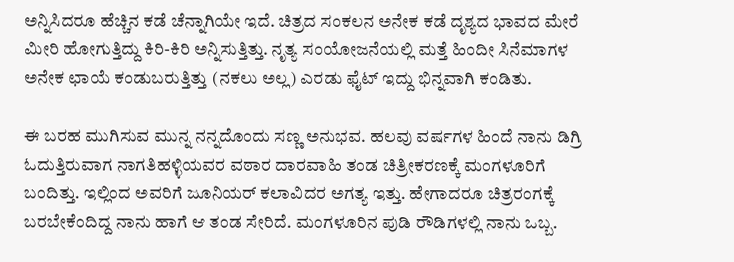ಅನ್ನಿಸಿದರೂ ಹೆಚ್ಚಿನ ಕಡೆ ಚೆನ್ನಾಗಿಯೇ ಇದೆ. ಚಿತ್ರದ ಸಂಕಲನ ಅನೇಕ ಕಡೆ ದೃಶ್ಯದ ಭಾವದ ಮೇರೆ ಮೀರಿ ಹೋಗುತ್ತಿದ್ದು ಕಿರಿ-ಕಿರಿ ಅನ್ನಿಸುತ್ತಿತ್ತು. ನೃತ್ಯ ಸಂಯೋಜನೆಯಲ್ಲಿ ಮತ್ತೆ ಹಿಂದೀ ಸಿನೆಮಾಗಳ ಅನೇಕ ಛಾಯೆ ಕಂಡುಬರುತ್ತಿತ್ತು (ನಕಲು ಅಲ್ಲ) ಎರಡು ಫೈಟ್ ಇದ್ದು ಭಿನ್ನವಾಗಿ ಕಂಡಿತು.

ಈ ಬರಹ ಮುಗಿಸುವ ಮುನ್ನ ನನ್ನದೊಂದು ಸಣ್ಣ ಅನುಭವ. ಹಲವು ವರ್ಷಗಳ ಹಿಂದೆ ನಾನು ಡಿಗ್ರಿ ಓದುತ್ತಿರುವಾಗ ನಾಗತಿಹಳ್ಳಿಯವರ ವಠಾರ ದಾರವಾಹಿ ತಂಡ ಚಿತ್ರೀಕರಣಕ್ಕೆ ಮಂಗಳೂರಿಗೆ ಬಂದಿತ್ತು. ಇಲ್ಲಿಂದ ಅವರಿಗೆ ಜೂನಿಯರ್ ಕಲಾವಿದರ ಅಗತ್ಯ ಇತ್ತು. ಹೇಗಾದರೂ ಚಿತ್ರರಂಗಕ್ಕೆ ಬರಬೇಕೆಂದಿದ್ದ ನಾನು ಹಾಗೆ ಆ ತಂಡ ಸೇರಿದೆ. ಮಂಗಳೂರಿನ ಪುಡಿ ರೌಡಿಗಳಲ್ಲಿ ನಾನು ಒಬ್ಬ.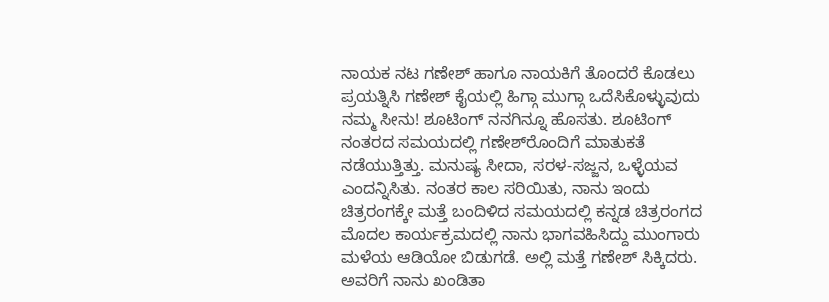ನಾಯಕ ನಟ ಗಣೇಶ್ ಹಾಗೂ ನಾಯಕಿಗೆ ತೊಂದರೆ ಕೊಡಲು ಪ್ರಯತ್ನಿಸಿ ಗಣೇಶ್ ಕೈಯಲ್ಲಿ ಹಿಗ್ಗಾ ಮುಗ್ಗಾ ಒದೆಸಿಕೊಳ್ಳುವುದು ನಮ್ಮ ಸೀನು! ಶೂಟಿಂಗ್ ನನಗಿನ್ನೂ ಹೊಸತು. ಶೂಟಿಂಗ್ ನಂತರದ ಸಮಯದಲ್ಲಿ ಗಣೇಶ್‍ರೊಂದಿಗೆ ಮಾತುಕತೆ ನಡೆಯುತ್ತಿತ್ತು. ಮನುಷ್ಯ ಸೀದಾ, ಸರಳ-ಸಜ್ಜನ, ಒಳ್ಳೆಯವ ಎಂದನ್ನಿಸಿತು. ನಂತರ ಕಾಲ ಸರಿಯಿತು, ನಾನು ಇಂದು ಚಿತ್ರರಂಗಕ್ಕೇ ಮತ್ತೆ ಬಂದಿಳಿದ ಸಮಯದಲ್ಲಿ ಕನ್ನಡ ಚಿತ್ರರಂಗದ ಮೊದಲ ಕಾರ್ಯಕ್ರಮದಲ್ಲಿ ನಾನು ಭಾಗವಹಿಸಿದ್ದು ಮುಂಗಾರು ಮಳೆಯ ಆಡಿಯೋ ಬಿಡುಗಡೆ. ಅಲ್ಲಿ ಮತ್ತೆ ಗಣೇಶ್ ಸಿಕ್ಕಿದರು. ಅವರಿಗೆ ನಾನು ಖಂಡಿತಾ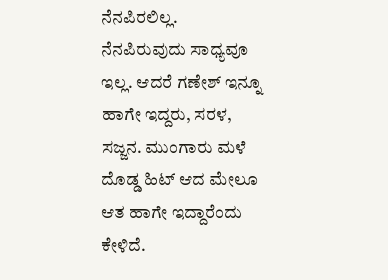ನೆನಪಿರಲಿಲ್ಲ. ನೆನಪಿರುವುದು ಸಾಧ್ಯವೂ ಇಲ್ಲ. ಆದರೆ ಗಣೇಶ್ ಇನ್ನೂ ಹಾಗೇ ಇದ್ದರು, ಸರಳ, ಸಜ್ಜನ. ಮುಂಗಾರು ಮಳೆ ದೊಡ್ಡ ಹಿಟ್ ಆದ ಮೇಲೂ ಆತ ಹಾಗೇ ಇದ್ದಾರೆಂದು ಕೇಳಿದೆ.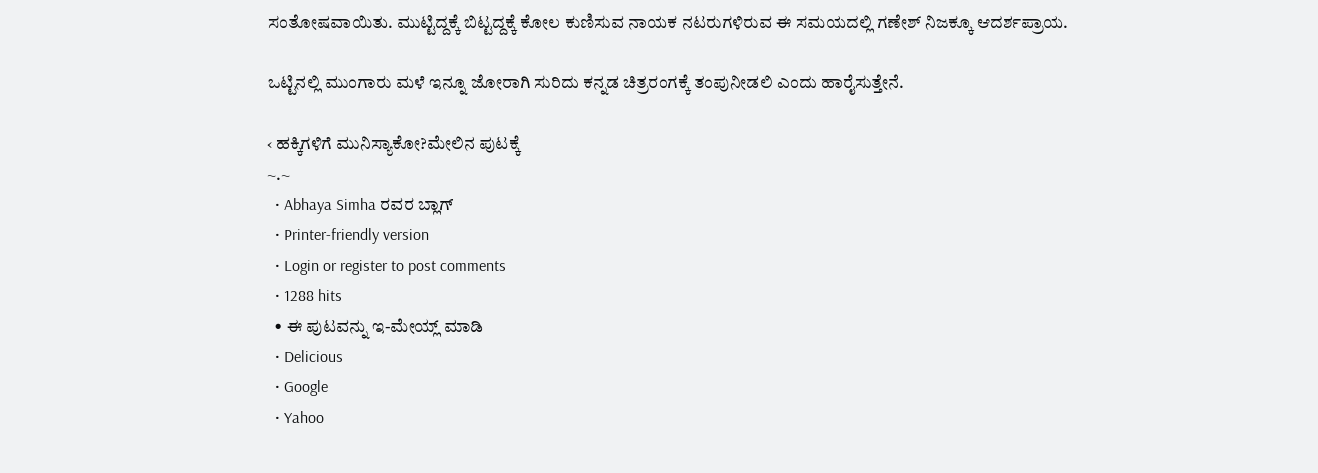ಸಂತೋಷವಾಯಿತು. ಮುಟ್ಟಿದ್ದಕ್ಕೆ ಬಿಟ್ಟದ್ದಕ್ಕೆ ಕೋಲ ಕುಣಿಸುವ ನಾಯಕ ನಟರುಗಳಿರುವ ಈ ಸಮಯದಲ್ಲಿ ಗಣೇಶ್ ನಿಜಕ್ಕೂ ಆದರ್ಶಪ್ರಾಯ.

ಒಟ್ಟಿನಲ್ಲಿ ಮುಂಗಾರು ಮಳೆ ಇನ್ನೂ ಜೋರಾಗಿ ಸುರಿದು ಕನ್ನಡ ಚಿತ್ರರಂಗಕ್ಕೆ ತಂಪುನೀಡಲಿ ಎಂದು ಹಾರೈಸುತ್ತೇನೆ.

‹ ಹಕ್ಕಿಗಳಿಗೆ ಮುನಿಸ್ಯಾಕೋ?ಮೇಲಿನ ಪುಟಕ್ಕೆ
~.~
  • Abhaya Simha ರವರ ಬ್ಲಾಗ್
  • Printer-friendly version
  • Login or register to post comments
  • 1288 hits
  • ಈ ಪುಟವನ್ನು ಇ-ಮೇಯ್ಲ್ ಮಾಡಿ
  • Delicious
  • Google
  • Yahoo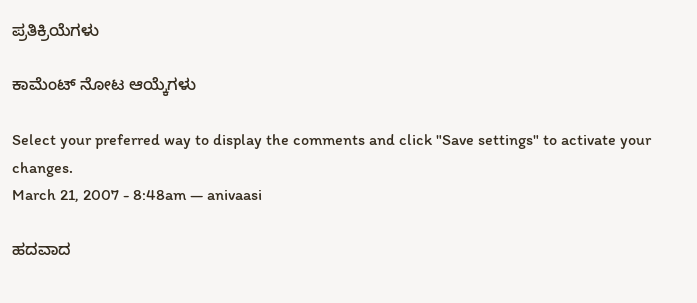ಪ್ರತಿಕ್ರಿಯೆಗಳು

ಕಾಮೆಂಟ್ ನೋಟ ಆಯ್ಕೆಗಳು

Select your preferred way to display the comments and click "Save settings" to activate your changes.
March 21, 2007 - 8:48am — anivaasi

ಹದವಾದ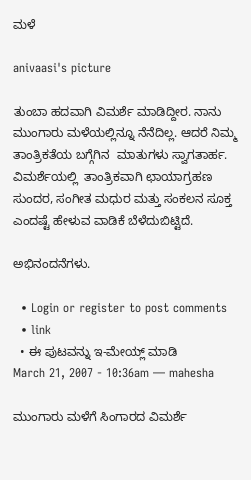ಮಳೆ

anivaasi's picture

ತುಂಬಾ ಹದವಾಗಿ ವಿಮರ್ಶೆ ಮಾಡಿದ್ದೀರ. ನಾನು ಮುಂಗಾರು ಮಳೆಯಲ್ಲಿನ್ನೂ ನೆನೆದಿಲ್ಲ. ಆದರೆ ನಿಮ್ಮ ತಾಂತ್ರಿಕತೆಯ ಬಗ್ಗೆಗಿನ  ಮಾತುಗಳು ಸ್ವಾಗತಾರ್ಹ. ವಿಮರ್ಶೆಯಲ್ಲಿ  ತಾಂತ್ರಿಕವಾಗಿ ಛಾಯಾಗ್ರಹಣ ಸುಂದರ, ಸಂಗೀತ ಮಧುರ ಮತ್ತು ಸಂಕಲನ ಸೂಕ್ತ ಎಂದಷ್ಟೆ ಹೇಳುವ ವಾಡಿಕೆ ಬೆಳೆದುಬಿಟ್ಟಿದೆ.

ಅಭಿನಂದನೆಗಳು.

  • Login or register to post comments
  • link
  • ಈ ಪುಟವನ್ನು ಇ-ಮೇಯ್ಲ್ ಮಾಡಿ
March 21, 2007 - 10:36am — mahesha

ಮುಂಗಾರು ಮಳೆಗೆ ಸಿಂಗಾರದ ವಿಮರ್ಶೆ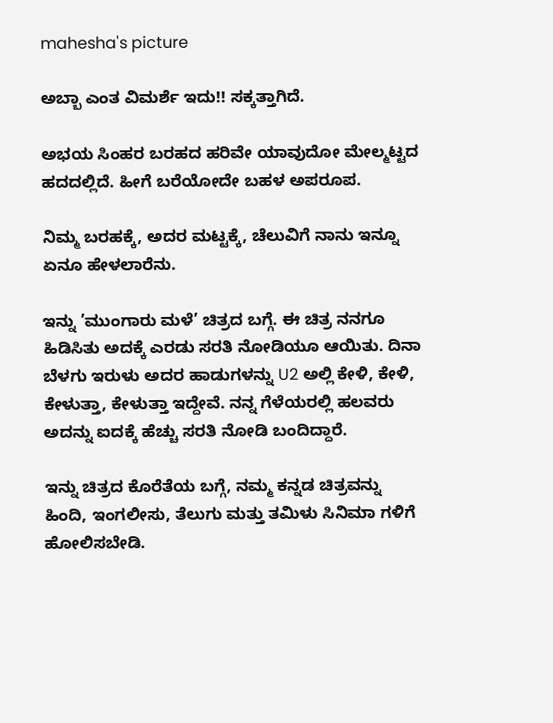mahesha's picture

ಅಬ್ಬಾ ಎಂತ ವಿಮರ್ಶೆ ಇದು!! ಸಕ್ಕತ್ತಾಗಿದೆ.

ಅಭಯ ಸಿಂಹರ ಬರಹದ ಹರಿವೇ ಯಾವುದೋ ಮೇಲ್ಮಟ್ಟದ ಹದದಲ್ಲಿದೆ. ಹೀಗೆ ಬರೆಯೋದೇ ಬಹಳ ಅಪರೂಪ.

ನಿಮ್ಮ ಬರಹಕ್ಕೆ, ಅದರ ಮಟ್ಟಕ್ಕೆ, ಚೆಲುವಿಗೆ ನಾನು ಇನ್ನೂ ಏನೂ ಹೇಳಲಾರೆನು.

ಇನ್ನು ’ಮುಂಗಾರು ಮಳೆ’ ಚಿತ್ರದ ಬಗ್ಗೆ. ಈ ಚಿತ್ರ ನನಗೂ ಹಿಡಿಸಿತು ಅದಕ್ಕೆ ಎರಡು ಸರತಿ ನೋಡಿಯೂ ಆಯಿತು. ದಿನಾ ಬೆಳಗು ಇರುಳು ಅದರ ಹಾಡುಗಳನ್ನು U2 ಅಲ್ಲಿ ಕೇಳಿ, ಕೇಳಿ, ಕೇಳುತ್ತಾ, ಕೇಳುತ್ತಾ ಇದ್ದೇವೆ. ನನ್ನ ಗೆಳೆಯರಲ್ಲಿ ಹಲವರು ಅದನ್ನು ಐದಕ್ಕೆ ಹೆಚ್ಚು ಸರತಿ ನೋಡಿ ಬಂದಿದ್ದಾರೆ.

ಇನ್ನು ಚಿತ್ರದ ಕೊರೆತೆಯ ಬಗ್ಗೆ, ನಮ್ಮ ಕನ್ನಡ ಚಿತ್ರವನ್ನು ಹಿಂದಿ, ಇಂಗಲೀಸು, ತೆಲುಗು ಮತ್ತು ತಮಿಳು ಸಿನಿಮಾ ಗಳಿಗೆ ಹೋಲಿಸಬೇಡಿ.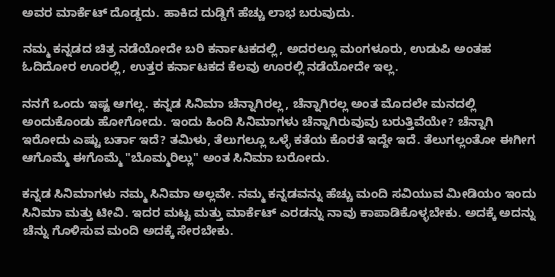ಅವರ ಮಾರ್ಕೆಟ್ ದೊಡ್ಡದು. ಹಾಕಿದ ದುಡ್ಡಿಗೆ ಹೆಚ್ಚು ಲಾಭ ಬರುವುದು.

ನಮ್ಮ ಕನ್ನಡದ ಚಿತ್ರ ನಡೆಯೋದೇ ಬರಿ ಕರ್ನಾಟಕದಲ್ಲಿ, ಅದರಲ್ಲೂ ಮಂಗಳೂರು, ಉಡುಪಿ ಅಂತಹ ಓದಿದೋರ ಊರಲ್ಲಿ, ಉತ್ತರ ಕರ್ನಾಟಕದ ಕೆಲವು ಊರಲ್ಲಿ ನಡೆಯೋದೇ ಇಲ್ಲ.

ನನಗೆ ಒಂದು ಇಷ್ಟ ಆಗಲ್ಲ. ಕನ್ನಡ ಸಿನಿಮಾ ಚೆನ್ನಾಗಿರಲ್ಲ, ಚೆನ್ನಾಗಿರಲ್ಲ ಅಂತ ಮೊದಲೇ ಮನದಲ್ಲಿ ಅಂದುಕೊಂಡು ಹೋಗೋದು. ಇಂದು ಹಿಂದಿ ಸಿನಿಮಾಗಳು ಚೆನ್ನಾಗಿರುವುವು ಬರುತ್ತಿವೆಯೇ? ಚೆನ್ನಾಗಿ ಇರೋದು ಎಷ್ಟು ಬರ್ತಾ ಇದೆ? ತಮಿಳು, ತೆಲುಗಲ್ಲೂ ಒಳ್ಳೆ ಕತೆಯ ಕೊರತೆ ಇದ್ದೇ ಇದೆ. ತೆಲುಗಲ್ಲಂತೋ ಈಗೀಗ ಆಗೊಮ್ಮೆ ಈಗೊಮ್ಮೆ "ಬೊಮ್ಮರಿಲ್ಲು" ಅಂತ ಸಿನಿಮಾ ಬರೋದು.

ಕನ್ನಡ ಸಿನಿಮಾಗಳು ನಮ್ಮ ಸಿನಿಮಾ ಅಲ್ಲವೇ. ನಮ್ಮ ಕನ್ನಡವನ್ನು ಹೆಚ್ಚು ಮಂದಿ ಸವಿಯುವ ಮೀಡಿಯಂ ಇಂದು ಸಿನಿಮಾ ಮತ್ತು ಟೀವಿ. ಇದರ ಮಟ್ಟ ಮತ್ತು ಮಾರ್ಕೆಟ್ ಎರಡನ್ನು ನಾವು ಕಾಪಾಡಿಕೊಳ್ಳಬೇಕು. ಅದಕ್ಕೆ ಅದನ್ನು ಚೆನ್ನು ಗೊಳಿಸುವ ಮಂದಿ ಅದಕ್ಕೆ ಸೇರಬೇಕು.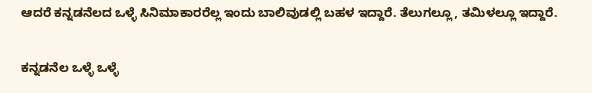ಆದರೆ ಕನ್ನಡನೆಲದ ಒಳ್ಳೆ ಸಿನಿಮಾಕಾರರೆಲ್ಲ ಇಂದು ಬಾಲಿವುಡಲ್ಲಿ ಬಹಳ ಇದ್ದಾರೆ. ತೆಲುಗಲ್ಲೂ, ತಮಿಳಲ್ಲೂ ಇದ್ದಾರೆ.

ಕನ್ನಡನೆಲ ಒಳ್ಳೆ ಒಳ್ಳೆ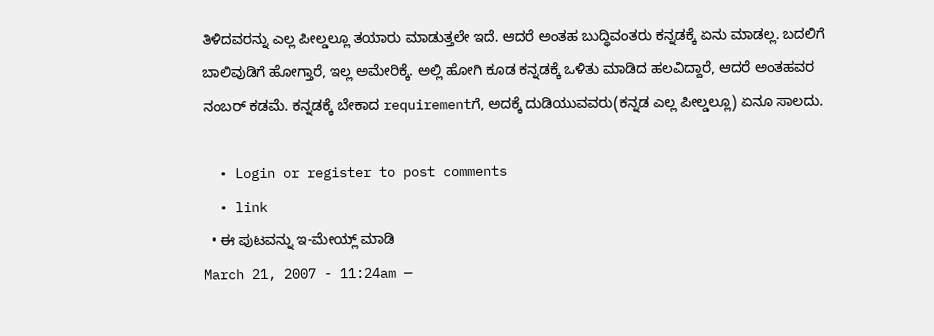ತಿಳಿದವರನ್ನು ಎಲ್ಲ ಪೀಲ್ಡಲ್ಲೂ ತಯಾರು ಮಾಡುತ್ತಲೇ ಇದೆ. ಆದರೆ ಅಂತಹ ಬುದ್ಧಿವಂತರು ಕನ್ನಡಕ್ಕೆ ಏನು ಮಾಡಲ್ಲ. ಬದಲಿಗೆ ಬಾಲಿವುಡಿಗೆ ಹೋಗ್ತಾರೆ, ಇಲ್ಲ ಅಮೇರಿಕ್ಕೆ. ಅಲ್ಲಿ ಹೋಗಿ ಕೂಡ ಕನ್ನಡಕ್ಕೆ ಒಳಿತು ಮಾಡಿದ ಹಲವಿದ್ದಾರೆ, ಆದರೆ ಅಂತಹವರ ನಂಬರ್‍ ಕಡಮೆ. ಕನ್ನಡಕ್ಕೆ ಬೇಕಾದ requirementಗೆ, ಅದಕ್ಕೆ ದುಡಿಯುವವರು(ಕನ್ನಡ ಎಲ್ಲ ಪೀಲ್ಡಲ್ಲೂ) ಏನೂ ಸಾಲದು.

  • Login or register to post comments
  • link
  • ಈ ಪುಟವನ್ನು ಇ-ಮೇಯ್ಲ್ ಮಾಡಿ
March 21, 2007 - 11:24am —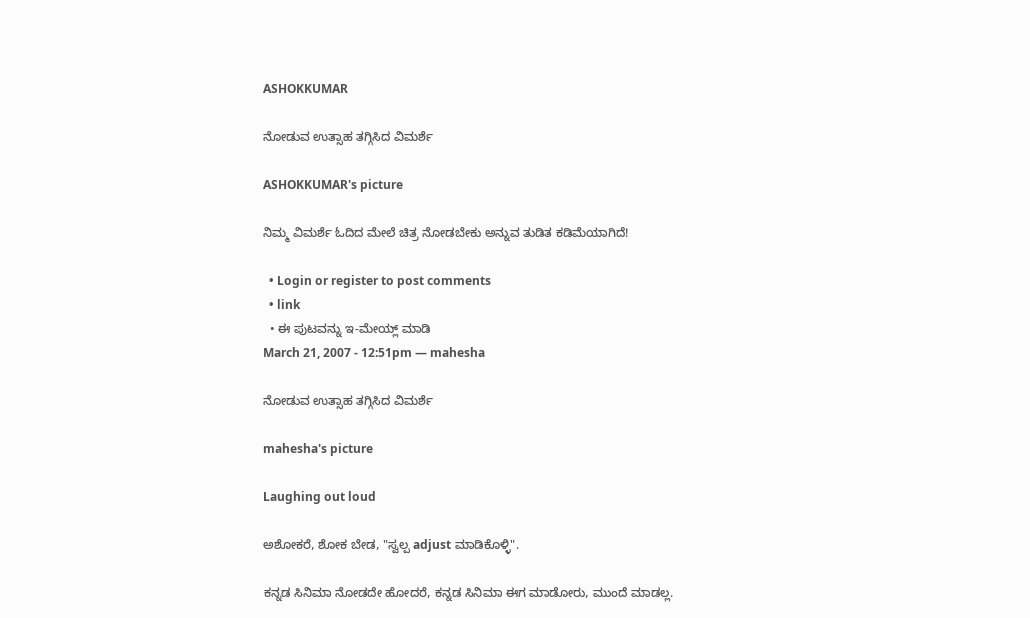ASHOKKUMAR

ನೋಡುವ ಉತ್ಸಾಹ ತಗ್ಗಿಸಿದ ವಿಮರ್ಶೆ

ASHOKKUMAR's picture

ನಿಮ್ಮ ವಿಮರ್ಶೆ ಓದಿದ ಮೇಲೆ ಚಿತ್ರ ನೋಡಬೇಕು ಅನ್ನುವ ತುಡಿತ ಕಡಿಮೆಯಾಗಿದೆ!

  • Login or register to post comments
  • link
  • ಈ ಪುಟವನ್ನು ಇ-ಮೇಯ್ಲ್ ಮಾಡಿ
March 21, 2007 - 12:51pm — mahesha

ನೋಡುವ ಉತ್ಸಾಹ ತಗ್ಗಿಸಿದ ವಿಮರ್ಶೆ

mahesha's picture

Laughing out loud

ಅಶೋಕರೆ, ಶೋಕ ಬೇಡ, "ಸ್ವಲ್ಪ adjust ಮಾಡಿಕೊಳ್ಳಿ".

ಕನ್ನಡ ಸಿನಿಮಾ ನೋಡದೇ ಹೋದರೆ, ಕನ್ನಡ ಸಿನಿಮಾ ಈಗ ಮಾಡೋರು, ಮುಂದೆ ಮಾಡಲ್ಲ.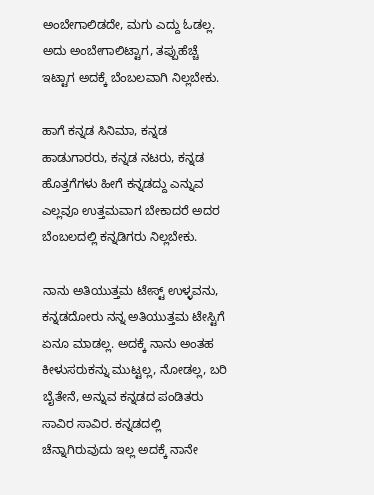ಅಂಬೇಗಾಲಿಡದೇ, ಮಗು ಎದ್ದು ಓಡಲ್ಲ. ಅದು ಅಂಬೇಗಾಲಿಟ್ಟಾಗ, ತಪ್ಪುಹೆಚ್ಚೆ ಇಟ್ಟಾಗ ಅದಕ್ಕೆ ಬೆಂಬಲವಾಗಿ ನಿಲ್ಲಬೇಕು.

ಹಾಗೆ ಕನ್ನಡ ಸಿನಿಮಾ, ಕನ್ನಡ ಹಾಡುಗಾರರು, ಕನ್ನಡ ನಟರು, ಕನ್ನಡ ಹೊತ್ತಗೆಗಳು ಹೀಗೆ ಕನ್ನಡದ್ದು ಎನ್ನುವ ಎಲ್ಲವೂ ಉತ್ತಮವಾಗ ಬೇಕಾದರೆ ಅದರ ಬೆಂಬಲದಲ್ಲಿ ಕನ್ನಡಿಗರು ನಿಲ್ಲಬೇಕು.

ನಾನು ಅತಿಯುತ್ತಮ ಟೇಸ್ಟ್ ಉಳ್ಳವನು, ಕನ್ನಡದೋರು ನನ್ನ ಅತಿಯುತ್ತಮ ಟೇಸ್ಟಿಗೆ ಏನೂ ಮಾಡಲ್ಲ. ಅದಕ್ಕೆ ನಾನು ಅಂತಹ ಕೀಳುಸರುಕನ್ನು ಮುಟ್ಟಲ್ಲ, ನೋಡಲ್ಲ, ಬರಿ ಬೈತೇನೆ, ಅನ್ನುವ ಕನ್ನಡದ ಪಂಡಿತರು ಸಾವಿರ ಸಾವಿರ. ಕನ್ನಡದಲ್ಲಿ ಚೆನ್ನಾಗಿರುವುದು ಇಲ್ಲ ಅದಕ್ಕೆ ನಾನೇ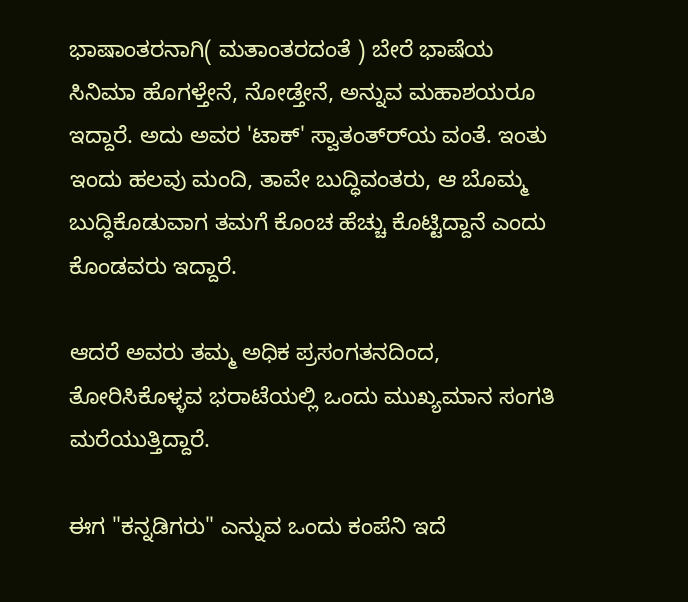ಭಾಷಾಂತರನಾಗಿ( ಮತಾಂತರದಂತೆ ) ಬೇರೆ ಭಾಷೆಯ ಸಿನಿಮಾ ಹೊಗಳ್ತೇನೆ, ನೋಡ್ತೇನೆ, ಅನ್ನುವ ಮಹಾಶಯರೂ ಇದ್ದಾರೆ. ಅದು ಅವರ 'ಟಾಕ್' ಸ್ವಾತಂತ್ರ್‍ಯ ವಂತೆ. ಇಂತು ಇಂದು ಹಲವು ಮಂದಿ, ತಾವೇ ಬುದ್ಧಿವಂತರು, ಆ ಬೊಮ್ಮ ಬುದ್ಧಿಕೊಡುವಾಗ ತಮಗೆ ಕೊಂಚ ಹೆಚ್ಚು ಕೊಟ್ಟಿದ್ದಾನೆ ಎಂದು ಕೊಂಡವರು ಇದ್ದಾರೆ.

ಆದರೆ ಅವರು ತಮ್ಮ ಅಧಿಕ ಪ್ರಸಂಗತನದಿಂದ, ತೋರಿಸಿಕೊಳ್ಳವ ಭರಾಟೆಯಲ್ಲಿ ಒಂದು ಮುಖ್ಯಮಾನ ಸಂಗತಿ ಮರೆಯುತ್ತಿದ್ದಾರೆ.

ಈಗ "ಕನ್ನಡಿಗರು" ಎನ್ನುವ ಒಂದು ಕಂಪೆನಿ ಇದೆ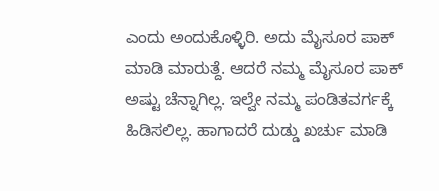ಎಂದು ಅಂದುಕೊಳ್ಳಿರಿ. ಅದು ಮೈಸೂರ ಪಾಕ್ ಮಾಡಿ ಮಾರುತ್ದೆ. ಆದರೆ ನಮ್ಮ ಮೈಸೂರ ಪಾಕ್ ಅಷ್ಟು ಚೆನ್ನಾಗಿಲ್ಲ. ಇಲ್ವೇ ನಮ್ಮ ಪಂಡಿತವರ್ಗಕ್ಕೆ ಹಿಡಿಸಲಿಲ್ಲ. ಹಾಗಾದರೆ ದುಡ್ಡು ಖರ್ಚು ಮಾಡಿ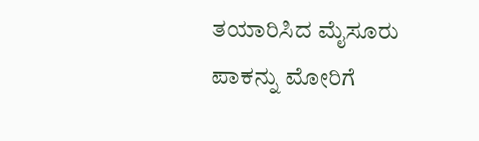ತಯಾರಿಸಿದ ಮೈಸೂರು ಪಾಕನ್ನು ಮೋರಿಗೆ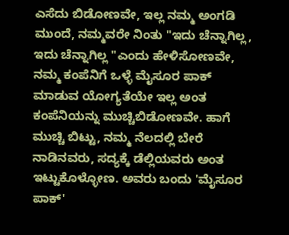ಎಸೆದು ಬಿಡೋಣವೇ, ಇಲ್ಲ ನಮ್ಮ ಅಂಗಡಿ ಮುಂದೆ, ನಮ್ಮವರೇ ನಿಂತು "ಇದು ಚೆನ್ನಾಗಿಲ್ಲ, ಇದು ಚೆನ್ನಾಗಿಲ್ಲ "ಎಂದು ಹೇಳಿಸೋಣವೇ, ನಮ್ಮ ಕಂಪೆನಿಗೆ ಒಳ್ಳೆ ಮೈಸೂರ ಪಾಕ್ ಮಾಡುವ ಯೋಗ್ಯತೆಯೇ ಇಲ್ಲ ಅಂತ ಕಂಪೆನಿಯನ್ನು ಮುಚ್ಚಿಬಿಡೋಣವೇ. ಹಾಗೆ ಮುಚ್ಚಿ ಬಿಟ್ಟು, ನಮ್ಮ ನೆಲದಲ್ಲಿ ಬೇರೆ ನಾಡಿನವರು, ಸದ್ಯಕ್ಕೆ ಡೆಲ್ಲಿಯವರು ಅಂತ ಇಟ್ಟುಕೊಳ್ಳೋಣ. ಅವರು ಬಂದು 'ಮೈಸೂರ ಪಾಕ್'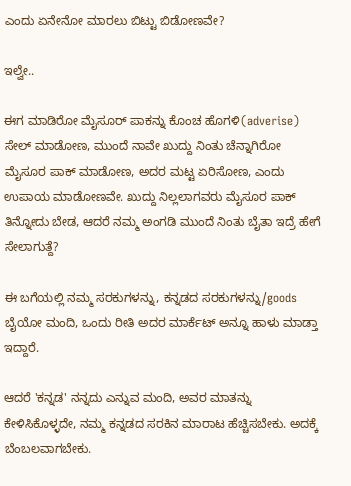ಎಂದು ಏನೇನೋ ಮಾರಲು ಬಿಟ್ಟು ಬಿಡೋಣವೇ?

ಇಲ್ವೇ..

ಈಗ ಮಾಡಿರೋ ಮೈಸೂರ್‍ ಪಾಕನ್ನು ಕೊಂಚ ಹೊಗಳಿ(adverise) ಸೇಲ್ ಮಾಡೋಣ, ಮುಂದೆ ನಾವೇ ಖುದ್ದು ನಿಂತು ಚೆನ್ನಾಗಿರೋ ಮೈಸೂರ ಪಾಕ್ ಮಾಡೋಣ, ಅದರ ಮಟ್ಟ ಏರಿಸೋಣ, ಎಂದು ಉಪಾಯ ಮಾಡೋಣವೇ. ಖುದ್ದು ನಿಲ್ಲಲಾಗವರು ಮೈಸೂರ ಪಾಕ್ ತಿನ್ನೋದು ಬೇಡ, ಆದರೆ ನಮ್ಮ ಅಂಗಡಿ ಮುಂದೆ ನಿಂತು ಬೈತಾ ಇದ್ರೆ ಹೇಗೆ ಸೇಲಾಗುತ್ದೆ?

ಈ ಬಗೆಯಲ್ಲಿ ನಮ್ಮ ಸರಕುಗಳನ್ನು, ಕನ್ನಡದ ಸರಕುಗಳನ್ನು/goods ಬೈಯೋ ಮಂದಿ, ಒಂದು ರೀತಿ ಅದರ ಮಾರ್ಕೆಟ್ ಅನ್ನೂ ಹಾಳು ಮಾಡ್ತಾ ಇದ್ದಾರೆ.

ಆದರೆ 'ಕನ್ನಡ' ನನ್ನದು ಎನ್ನುವ ಮಂದಿ, ಅವರ ಮಾತನ್ನು ಕೇಳಿಸಿಕೊಳ್ಳದೇ, ನಮ್ಮ ಕನ್ನಡದ ಸರಕಿನ ಮಾರಾಟ ಹೆಚ್ಚಿಸಬೇಕು. ಅದಕ್ಕೆ ಬೆಂಬಲವಾಗಬೇಕು.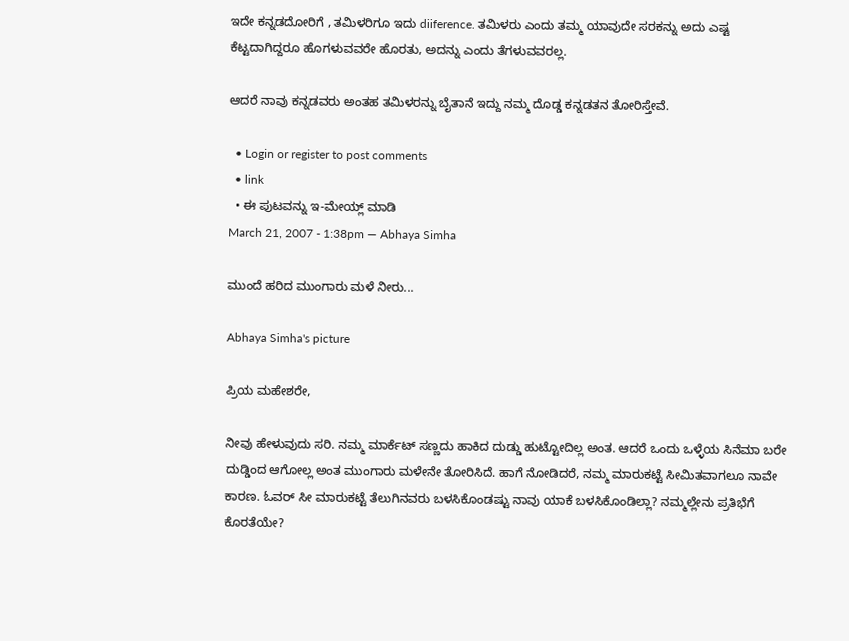ಇದೇ ಕನ್ನಡದೋರಿಗೆ , ತಮಿಳರಿಗೂ ಇದು diiference. ತಮಿಳರು ಎಂದು ತಮ್ಮ ಯಾವುದೇ ಸರಕನ್ನು ಅದು ಎಷ್ಟ ಕೆಟ್ಟದಾಗಿದ್ದರೂ ಹೊಗಳುವವರೇ ಹೊರತು, ಅದನ್ನು ಎಂದು ತೆಗಳುವವರಲ್ಲ.

ಆದರೆ ನಾವು ಕನ್ನಡವರು ಅಂತಹ ತಮಿಳರನ್ನು ಬೈತಾನೆ ಇದ್ದು ನಮ್ಮ ದೊಡ್ಡ ಕನ್ನಡತನ ತೋರಿಸ್ತೇವೆ.

  • Login or register to post comments
  • link
  • ಈ ಪುಟವನ್ನು ಇ-ಮೇಯ್ಲ್ ಮಾಡಿ
March 21, 2007 - 1:38pm — Abhaya Simha

ಮುಂದೆ ಹರಿದ ಮುಂಗಾರು ಮಳೆ ನೀರು...

Abhaya Simha's picture

ಪ್ರಿಯ ಮಹೇಶರೇ,

ನೀವು ಹೇಳುವುದು ಸರಿ. ನಮ್ಮ ಮಾರ್ಕೆಟ್ ಸಣ್ಣದು ಹಾಕಿದ ದುಡ್ಡು ಹುಟ್ಟೋದಿಲ್ಲ ಅಂತ. ಆದರೆ ಒಂದು ಒಳ್ಳೆಯ ಸಿನೆಮಾ ಬರೇ ದುಡ್ಡಿಂದ ಆಗೋಲ್ಲ ಅಂತ ಮುಂಗಾರು ಮಳೇನೇ ತೋರಿಸಿದೆ. ಹಾಗೆ ನೋಡಿದರೆ, ನಮ್ಮ ಮಾರುಕಟ್ಟೆ ಸೀಮಿತವಾಗಲೂ ನಾವೇ ಕಾರಣ. ಓವರ್ ಸೀ ಮಾರುಕಟ್ಟೆ ತೆಲುಗಿನವರು ಬಳಸಿಕೊಂಡಷ್ಟು ನಾವು ಯಾಕೆ ಬಳಸಿಕೊಂಡಿಲ್ಲಾ? ನಮ್ಮಲ್ಲೇನು ಪ್ರತಿಭೆಗೆ ಕೊರತೆಯೇ?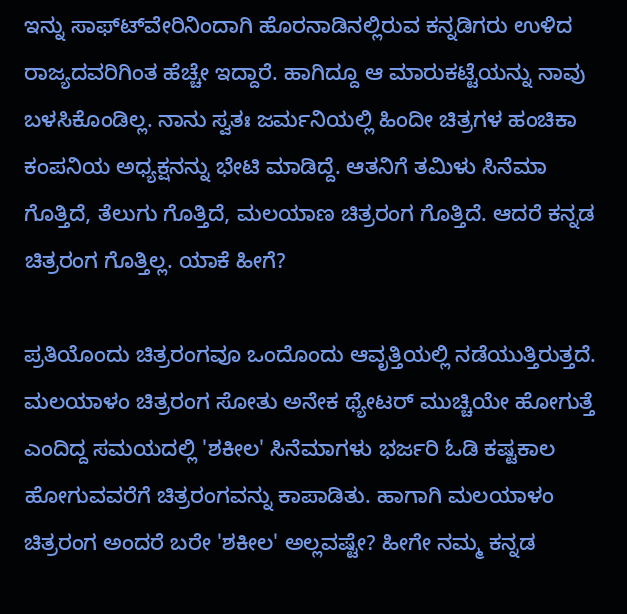ಇನ್ನು ಸಾಫ್ಟ್‍ವೇರಿನಿಂದಾಗಿ ಹೊರನಾಡಿನಲ್ಲಿರುವ ಕನ್ನಡಿಗರು ಉಳಿದ ರಾಜ್ಯದವರಿಗಿಂತ ಹೆಚ್ಚೇ ಇದ್ದಾರೆ. ಹಾಗಿದ್ದೂ ಆ ಮಾರುಕಟ್ಟೆಯನ್ನು ನಾವು ಬಳಸಿಕೊಂಡಿಲ್ಲ. ನಾನು ಸ್ವತಃ ಜರ್ಮನಿಯಲ್ಲಿ ಹಿಂದೀ ಚಿತ್ರಗಳ ಹಂಚಿಕಾ ಕಂಪನಿಯ ಅಧ್ಯಕ್ಷನನ್ನು ಭೇಟಿ ಮಾಡಿದ್ದೆ. ಆತನಿಗೆ ತಮಿಳು ಸಿನೆಮಾ ಗೊತ್ತಿದೆ, ತೆಲುಗು ಗೊತ್ತಿದೆ, ಮಲಯಾಣ ಚಿತ್ರರಂಗ ಗೊತ್ತಿದೆ. ಆದರೆ ಕನ್ನಡ ಚಿತ್ರರಂಗ ಗೊತ್ತಿಲ್ಲ. ಯಾಕೆ ಹೀಗೆ?

ಪ್ರತಿಯೊಂದು ಚಿತ್ರರಂಗವೂ ಒಂದೊಂದು ಆವೃತ್ತಿಯಲ್ಲಿ ನಡೆಯುತ್ತಿರುತ್ತದೆ. ಮಲಯಾಳಂ ಚಿತ್ರರಂಗ ಸೋತು ಅನೇಕ ಥ್ಯೇಟರ್ ಮುಚ್ಚಿಯೇ ಹೋಗುತ್ತೆ ಎಂದಿದ್ದ ಸಮಯದಲ್ಲಿ 'ಶಕೀಲ' ಸಿನೆಮಾಗಳು ಭರ್ಜರಿ ಓಡಿ ಕಷ್ಟಕಾಲ ಹೋಗುವವರೆಗೆ ಚಿತ್ರರಂಗವನ್ನು ಕಾಪಾಡಿತು. ಹಾಗಾಗಿ ಮಲಯಾಳಂ ಚಿತ್ರರಂಗ ಅಂದರೆ ಬರೇ 'ಶಕೀಲ' ಅಲ್ಲವಷ್ಟೇ? ಹೀಗೇ ನಮ್ಮ ಕನ್ನಡ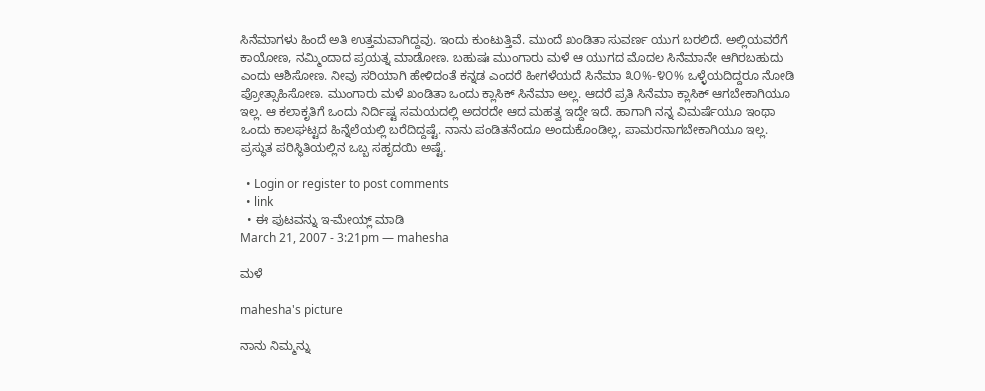ಸಿನೆಮಾಗಳು ಹಿಂದೆ ಅತಿ ಉತ್ತಮವಾಗಿದ್ದವು. ಇಂದು ಕುಂಟುತ್ತಿವೆ. ಮುಂದೆ ಖಂಡಿತಾ ಸುವರ್ಣ ಯುಗ ಬರಲಿದೆ. ಅಲ್ಲಿಯವರೆಗೆ ಕಾಯೋಣ, ನಮ್ಮಿಂದಾದ ಪ್ರಯತ್ನ ಮಾಡೋಣ. ಬಹುಷಃ ಮುಂಗಾರು ಮಳೆ ಆ ಯುಗದ ಮೊದಲ ಸಿನೆಮಾನೇ ಆಗಿರಬಹುದು ಎಂದು ಆಶಿಸೋಣ. ನೀವು ಸರಿಯಾಗಿ ಹೇಳಿದಂತೆ ಕನ್ನಡ ಎಂದರೆ ಹೀಗಳೆಯದೆ ಸಿನೆಮಾ ೩೦%-೪೦% ಒಳ್ಳೆಯದಿದ್ದರೂ ನೋಡಿ ಪ್ರೋತ್ಸಾಹಿಸೋಣ. ಮುಂಗಾರು ಮಳೆ ಖಂಡಿತಾ ಒಂದು ಕ್ಲಾಸಿಕ್ ಸಿನೆಮಾ ಅಲ್ಲ. ಆದರೆ ಪ್ರತಿ ಸಿನೆಮಾ ಕ್ಲಾಸಿಕ್ ಆಗಬೇಕಾಗಿಯೂ ಇಲ್ಲ. ಆ ಕಲಾಕೃತಿಗೆ ಒಂದು ನಿರ್ದಿಷ್ಟ ಸಮಯದಲ್ಲಿ ಅದರದೇ ಆದ ಮಹತ್ವ ಇದ್ದೇ ಇದೆ. ಹಾಗಾಗಿ ನನ್ನ ವಿಮರ್ಷೆಯೂ ಇಂಥಾ ಒಂದು ಕಾಲಘಟ್ಟದ ಹಿನ್ನೆಲೆಯಲ್ಲಿ ಬರೆದಿದ್ದಷ್ಟೆ. ನಾನು ಪಂಡಿತನೆಂದೂ ಅಂದುಕೊಂಡಿಲ್ಲ, ಪಾಮರನಾಗಬೇಕಾಗಿಯೂ ಇಲ್ಲ. ಪ್ರಸ್ಥುತ ಪರಿಸ್ಥಿತಿಯಲ್ಲಿನ ಒಬ್ಬ ಸಹೃದಯಿ ಅಷ್ಟೆ.

  • Login or register to post comments
  • link
  • ಈ ಪುಟವನ್ನು ಇ-ಮೇಯ್ಲ್ ಮಾಡಿ
March 21, 2007 - 3:21pm — mahesha

ಮಳೆ

mahesha's picture

ನಾನು ನಿಮ್ಮನ್ನು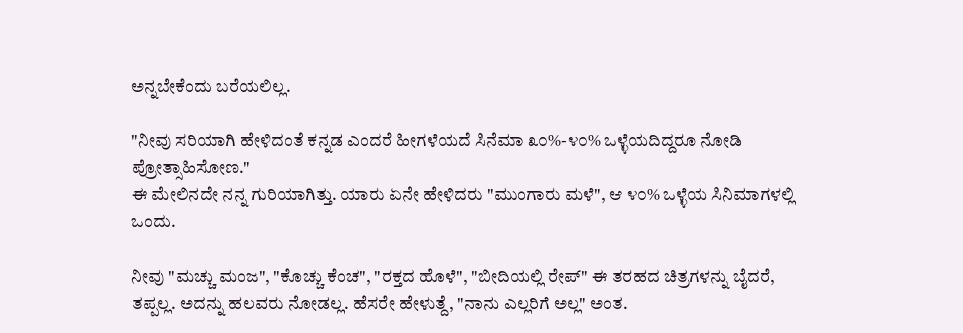ಅನ್ನಬೇಕೆಂದು ಬರೆಯಲಿಲ್ಲ.

"ನೀವು ಸರಿಯಾಗಿ ಹೇಳಿದಂತೆ ಕನ್ನಡ ಎಂದರೆ ಹೀಗಳೆಯದೆ ಸಿನೆಮಾ ೩೦%-೪೦% ಒಳ್ಳೆಯದಿದ್ದರೂ ನೋಡಿ ಪ್ರೋತ್ಸಾಹಿಸೋಣ."
ಈ ಮೇಲಿನದೇ ನನ್ನ ಗುರಿಯಾಗಿತ್ತು. ಯಾರು ಏನೇ ಹೇಳಿದರು "ಮುಂಗಾರು ಮಳೆ", ಆ ೪೦% ಒಳ್ಳೆಯ ಸಿನಿಮಾಗಳಲ್ಲಿ ಒಂದು.

ನೀವು "ಮಚ್ಚು ಮಂಜ", "ಕೊಚ್ಚು ಕೆಂಚ", "ರಕ್ತದ ಹೊಳೆ", "ಬೀದಿಯಲ್ಲಿ ರೇಪ್" ಈ ತರಹದ ಚಿತ್ರಗಳನ್ನು ಬೈದರೆ, ತಪ್ಪಲ್ಲ. ಅದನ್ನು ಹಲವರು ನೋಡಲ್ಲ. ಹೆಸರೇ ಹೇಳುತ್ದೆ, "ನಾನು ಎಲ್ಲರಿಗೆ ಅಲ್ಲ" ಅಂತ.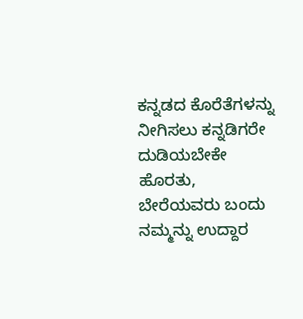ಕನ್ನಡದ ಕೊರೆತೆಗಳನ್ನು ನೀಗಿಸಲು ಕನ್ನಡಿಗರೇ ದುಡಿಯಬೇಕೇ ಹೊರತು, ಬೇರೆಯವರು ಬಂದು ನಮ್ಮನ್ನು ಉದ್ದಾರ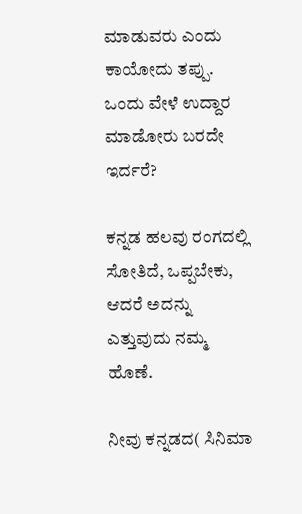ಮಾಡುವರು ಎಂದು ಕಾಯೋದು ತಪ್ಪು. ಒಂದು ವೇಳೆ ಉದ್ದಾರ ಮಾಡೋರು ಬರದೇ ಇರ್ದರೆ?

ಕನ್ನಡ ಹಲವು ರಂಗದಲ್ಲಿ ಸೋತಿದೆ, ಒಪ್ಪಬೇಕು, ಆದರೆ ಅದನ್ನು ಎತ್ತುವುದು ನಮ್ಮ ಹೊಣೆ.

ನೀವು ಕನ್ನಡದ( ಸಿನಿಮಾ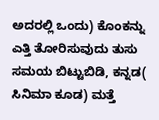ಅದರಲ್ಲಿ ಒಂದು) ಕೊಂಕನ್ನು ಎತ್ತಿ ತೋರಿಸುವುದು ತುಸು ಸಮಯ ಬಿಟ್ಟುಬಿಡಿ, ಕನ್ನಡ( ಸಿನಿಮಾ ಕೂಡ) ಮತ್ತೆ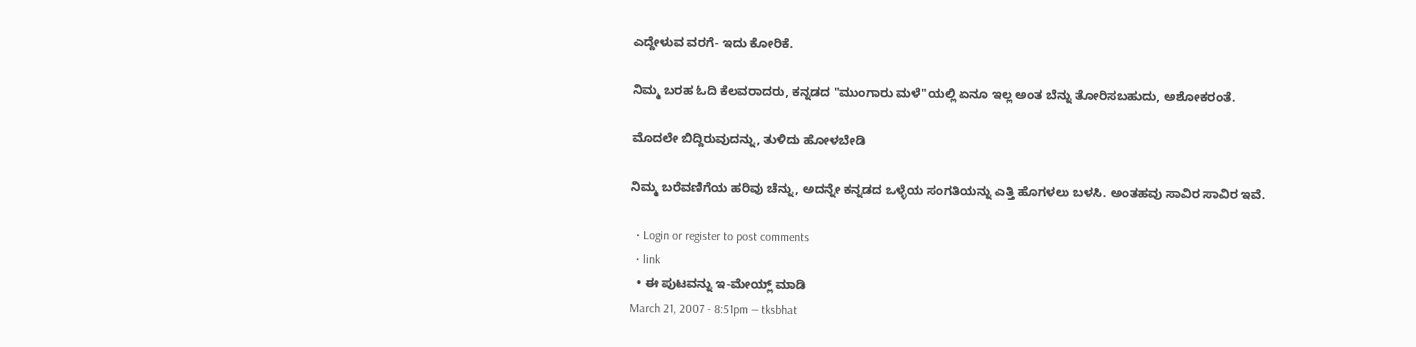ಎದ್ದೇಳುವ ವರಗೆ- ಇದು ಕೋರಿಕೆ.

ನಿಮ್ಮ ಬರಹ ಓದಿ ಕೆಲವರಾದರು, ಕನ್ನಡದ "ಮುಂಗಾರು ಮಳೆ"ಯಲ್ಲಿ ಏನೂ ಇಲ್ಲ ಅಂತ ಬೆನ್ನು ತೋರಿಸಬಹುದು, ಅಶೋಕರಂತೆ.

ಮೊದಲೇ ಬಿದ್ದಿರುವುದನ್ನು, ತುಳಿದು ಹೋಳಬೇಡಿ

ನಿಮ್ಮ ಬರೆವಣಿಗೆಯ ಹರಿವು ಚೆನ್ನು, ಅದನ್ನೇ ಕನ್ನಡದ ಒಳ್ಳೆಯ ಸಂಗತಿಯನ್ನು ಎತ್ತಿ ಹೊಗಳಲು ಬಳಸಿ. ಅಂತಹವು ಸಾವಿರ ಸಾವಿರ ಇವೆ.

  • Login or register to post comments
  • link
  • ಈ ಪುಟವನ್ನು ಇ-ಮೇಯ್ಲ್ ಮಾಡಿ
March 21, 2007 - 8:51pm — tksbhat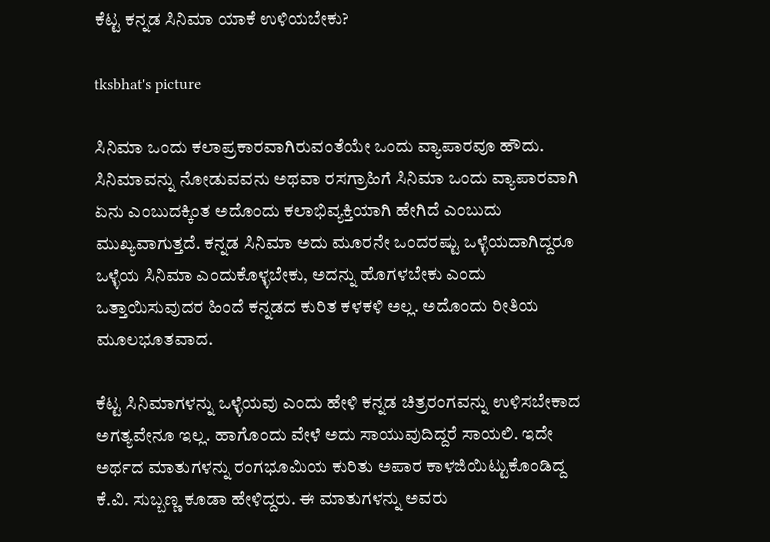ಕೆಟ್ಟ ಕನ್ನಡ ಸಿನಿಮಾ ಯಾಕೆ ಉಳಿಯಬೇಕು?

tksbhat's picture

ಸಿನಿಮಾ ಒಂದು ಕಲಾಪ್ರಕಾರವಾಗಿರುವಂತೆಯೇ ಒಂದು ವ್ಯಾಪಾರವೂ ಹೌದು. ಸಿನಿಮಾವನ್ನು ನೋಡುವವನು ಅಥವಾ ರಸಗ್ರಾಹಿಗೆ ಸಿನಿಮಾ ಒಂದು ವ್ಯಾಪಾರವಾಗಿ ಏನು ಎಂಬುದಕ್ಕಿಂತ ಅದೊಂದು ಕಲಾಭಿವ್ಯಕ್ತಿಯಾಗಿ ಹೇಗಿದೆ ಎಂಬುದು ಮುಖ್ಯವಾಗುತ್ತದೆ. ಕನ್ನಡ ಸಿನಿಮಾ ಅದು ಮೂರನೇ ಒಂದರಷ್ಟು ಒಳ್ಳೆಯದಾಗಿದ್ದರೂ ಒಳ್ಳೆಯ ಸಿನಿಮಾ ಎಂದುಕೊಳ್ಳಬೇಕು, ಅದನ್ನು ಹೊಗಳಬೇಕು ಎಂದು ಒತ್ತಾಯಿಸುವುದರ ಹಿಂದೆ ಕನ್ನಡದ ಕುರಿತ ಕಳಕಳಿ ಅಲ್ಲ. ಅದೊಂದು ರೀತಿಯ ಮೂಲಭೂತವಾದ.

ಕೆಟ್ಟ ಸಿನಿಮಾಗಳನ್ನು ಒಳ್ಳೆಯವು ಎಂದು ಹೇಳಿ ಕನ್ನಡ ಚಿತ್ರರಂಗವನ್ನು ಉಳಿಸಬೇಕಾದ ಅಗತ್ಯವೇನೂ ಇಲ್ಲ. ಹಾಗೊಂದು ವೇಳೆ ಅದು ಸಾಯುವುದಿದ್ದರೆ ಸಾಯಲಿ. ಇದೇ ಅರ್ಥದ ಮಾತುಗಳನ್ನು ರಂಗಭೂಮಿಯ ಕುರಿತು ಅಪಾರ ಕಾಳಜಿಯಿಟ್ಟುಕೊಂಡಿದ್ದ ಕೆ.ವಿ. ಸುಬ್ಬಣ್ಣ ಕೂಡಾ ಹೇಳಿದ್ದರು. ಈ ಮಾತುಗಳನ್ನು ಅವರು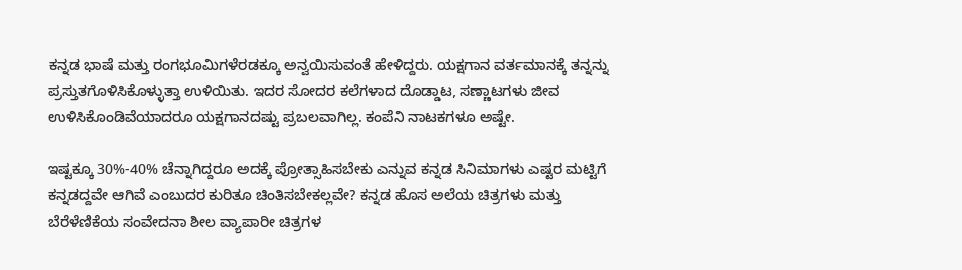ಕನ್ನಡ ಭಾಷೆ ಮತ್ತು ರಂಗಭೂಮಿಗಳೆರಡಕ್ಕೂ ಅನ್ವಯಿಸುವಂತೆ ಹೇಳಿದ್ದರು. ಯಕ್ಷಗಾನ ವರ್ತಮಾನಕ್ಕೆ ತನ್ನನ್ನು ಪ್ರಸ್ತುತಗೊಳಿಸಿಕೊಳ್ಳುತ್ತಾ ಉಳಿಯಿತು. ಇದರ ಸೋದರ ಕಲೆಗಳಾದ ದೊಡ್ಡಾಟ, ಸಣ್ಣಾಟಗಳು ಜೀವ ಉಳಿಸಿಕೊಂಡಿವೆಯಾದರೂ ಯಕ್ಷಗಾನದಷ್ಟು ಪ್ರಬಲವಾಗಿಲ್ಲ. ಕಂಪೆನಿ ನಾಟಕಗಳೂ ಅಷ್ಟೇ.

ಇಷ್ಟಕ್ಕೂ 30%-40% ಚೆನ್ನಾಗಿದ್ದರೂ ಅದಕ್ಕೆ ಪ್ರೋತ್ಸಾಹಿಸಬೇಕು ಎನ್ನುವ ಕನ್ನಡ ಸಿನಿಮಾಗಳು ಎಷ್ಟರ ಮಟ್ಟಿಗೆ ಕನ್ನಡದ್ದವೇ ಆಗಿವೆ ಎಂಬುದರ ಕುರಿತೂ ಚಿಂತಿಸಬೇಕಲ್ಲವೇ? ಕನ್ನಡ ಹೊಸ ಅಲೆಯ ಚಿತ್ರಗಳು ಮತ್ತು ಬೆರೆಳೆಣಿಕೆಯ ಸಂವೇದನಾ ಶೀಲ ವ್ಯಾಪಾರೀ ಚಿತ್ರಗಳ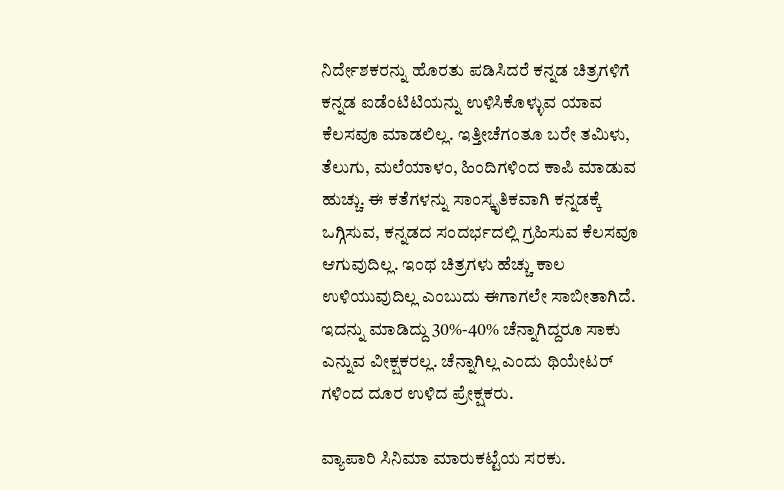ನಿರ್ದೇಶಕರನ್ನು ಹೊರತು ಪಡಿಸಿದರೆ ಕನ್ನಡ ಚಿತ್ರಗಳಿಗೆ ಕನ್ನಡ ಐಡೆಂಟಿಟಿಯನ್ನು ಉಳಿಸಿಕೊಳ್ಳುವ ಯಾವ ಕೆಲಸವೂ ಮಾಡಲಿಲ್ಲ. ಇತ್ತೀಚೆಗಂತೂ ಬರೇ ತಮಿಳು, ತೆಲುಗು, ಮಲೆಯಾಳಂ, ಹಿಂದಿಗಳಿಂದ ಕಾಪಿ ಮಾಡುವ ಹುಚ್ಚು. ಈ ಕತೆಗಳನ್ನು ಸಾಂಸ್ಕೃತಿಕವಾಗಿ ಕನ್ನಡಕ್ಕೆ ಒಗ್ಗಿಸುವ, ಕನ್ನಡದ ಸಂದರ್ಭದಲ್ಲಿ ಗ್ರಹಿಸುವ ಕೆಲಸವೂ ಆಗುವುದಿಲ್ಲ. ಇಂಥ ಚಿತ್ರಗಳು ಹೆಚ್ಚು ಕಾಲ ಉಳಿಯುವುದಿಲ್ಲ ಎಂಬುದು ಈಗಾಗಲೇ ಸಾಬೀತಾಗಿದೆ. ಇದನ್ನು ಮಾಡಿದ್ದು 30%-40% ಚೆನ್ನಾಗಿದ್ದರೂ ಸಾಕು ಎನ್ನುವ ವೀಕ್ಷಕರಲ್ಲ. ಚೆನ್ನಾಗಿಲ್ಲ ಎಂದು ಥಿಯೇಟರ್ ಗಳಿಂದ ದೂರ ಉಳಿದ ಪ್ರೇಕ್ಷಕರು.

ವ್ಯಾಪಾರಿ ಸಿನಿಮಾ ಮಾರುಕಟ್ಟೆಯ ಸರಕು.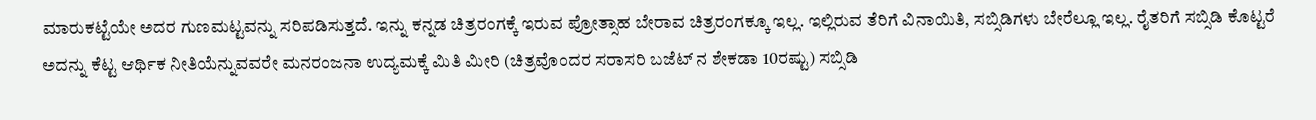ಮಾರುಕಟ್ಟೆಯೇ ಅದರ ಗುಣಮಟ್ಟವನ್ನು ಸರಿಪಡಿಸುತ್ತದೆ. ಇನ್ನು ಕನ್ನಡ ಚಿತ್ರರಂಗಕ್ಕೆ ಇರುವ ಪ್ರೋತ್ಸಾಹ ಬೇರಾವ ಚಿತ್ರರಂಗಕ್ಕೂ ಇಲ್ಲ. ಇಲ್ಲಿರುವ ತೆರಿಗೆ ವಿನಾಯಿತಿ, ಸಬ್ಸಿಡಿಗಳು ಬೇರೆಲ್ಲೂ ಇಲ್ಲ. ರೈತರಿಗೆ ಸಬ್ಸಿಡಿ ಕೊಟ್ಟರೆ ಅದನ್ನು ಕೆಟ್ಟ ಆರ್ಥಿಕ ನೀತಿಯೆನ್ನುವವರೇ ಮನರಂಜನಾ ಉದ್ಯಮಕ್ಕೆ ಮಿತಿ ಮೀರಿ (ಚಿತ್ರವೊಂದರ ಸರಾಸರಿ ಬಜೆಟ್ ನ ಶೇಕಡಾ 10ರಷ್ಟು) ಸಬ್ಸಿಡಿ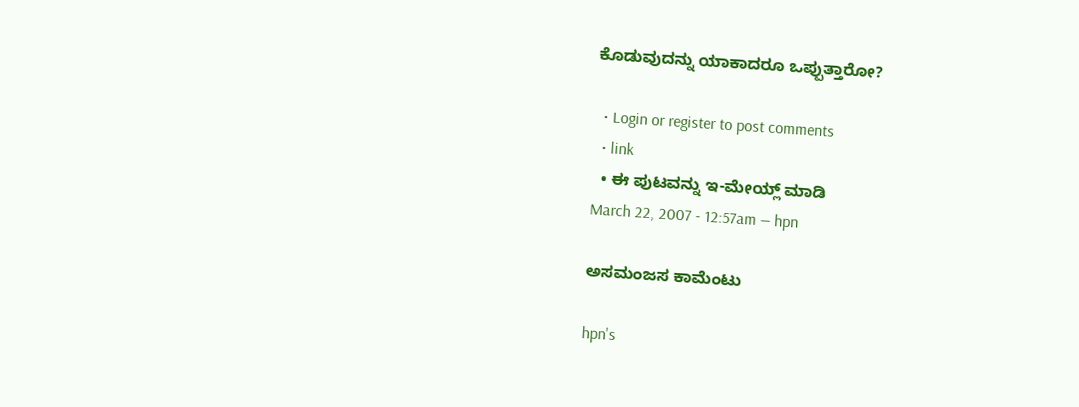ಕೊಡುವುದನ್ನು ಯಾಕಾದರೂ ಒಪ್ಪುತ್ತಾರೋ?

  • Login or register to post comments
  • link
  • ಈ ಪುಟವನ್ನು ಇ-ಮೇಯ್ಲ್ ಮಾಡಿ
March 22, 2007 - 12:57am — hpn

ಅಸಮಂಜಸ ಕಾಮೆಂಟು

hpn's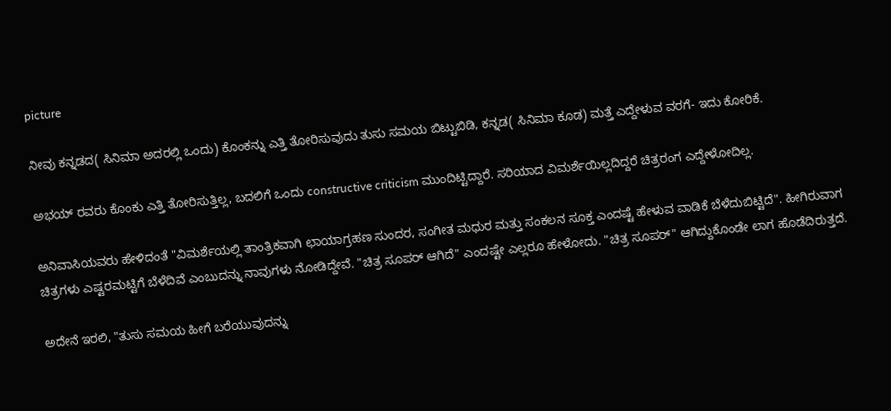picture

ನೀವು ಕನ್ನಡದ( ಸಿನಿಮಾ ಅದರಲ್ಲಿ ಒಂದು) ಕೊಂಕನ್ನು ಎತ್ತಿ ತೋರಿಸುವುದು ತುಸು ಸಮಯ ಬಿಟ್ಟುಬಿಡಿ, ಕನ್ನಡ( ಸಿನಿಮಾ ಕೂಡ) ಮತ್ತೆ ಎದ್ದೇಳುವ ವರಗೆ- ಇದು ಕೋರಿಕೆ.

ಅಭಯ್ ರವರು ಕೊಂಕು ಎತ್ತಿ ತೋರಿಸುತ್ತಿಲ್ಲ, ಬದಲಿಗೆ ಒಂದು constructive criticism ಮುಂದಿಟ್ಟಿದ್ದಾರೆ. ಸರಿಯಾದ ವಿಮರ್ಶೆಯಿಲ್ಲದಿದ್ದರೆ ಚಿತ್ರರಂಗ ಎದ್ದೇಳೋದಿಲ್ಲ.

ಅನಿವಾಸಿಯವರು ಹೇಳಿದಂತೆ "ವಿಮರ್ಶೆಯಲ್ಲಿ ತಾಂತ್ರಿಕವಾಗಿ ಛಾಯಾಗ್ರಹಣ ಸುಂದರ, ಸಂಗೀತ ಮಧುರ ಮತ್ತು ಸಂಕಲನ ಸೂಕ್ತ ಎಂದಷ್ಟೆ ಹೇಳುವ ವಾಡಿಕೆ ಬೆಳೆದುಬಿಟ್ಟಿದೆ". ಹೀಗಿರುವಾಗ ಚಿತ್ರಗಳು ಎಷ್ಟರಮಟ್ಟಿಗೆ ಬೆಳೆದಿವೆ ಎಂಬುದನ್ನು ನಾವುಗಳು ನೋಡಿದ್ದೇವೆ. "ಚಿತ್ರ ಸೂಪರ್ ಆಗಿದೆ" ಎಂದಷ್ಟೇ ಎಲ್ಲರೂ ಹೇಳೋದು. "ಚಿತ್ರ ಸೂಪರ್" ಆಗಿದ್ದುಕೊಂಡೇ ಲಾಗ ಹೊಡೆದಿರುತ್ತದೆ.

ಅದೇನೆ ಇರಲಿ, "ತುಸು ಸಮಯ ಹೀಗೆ ಬರೆಯುವುದನ್ನು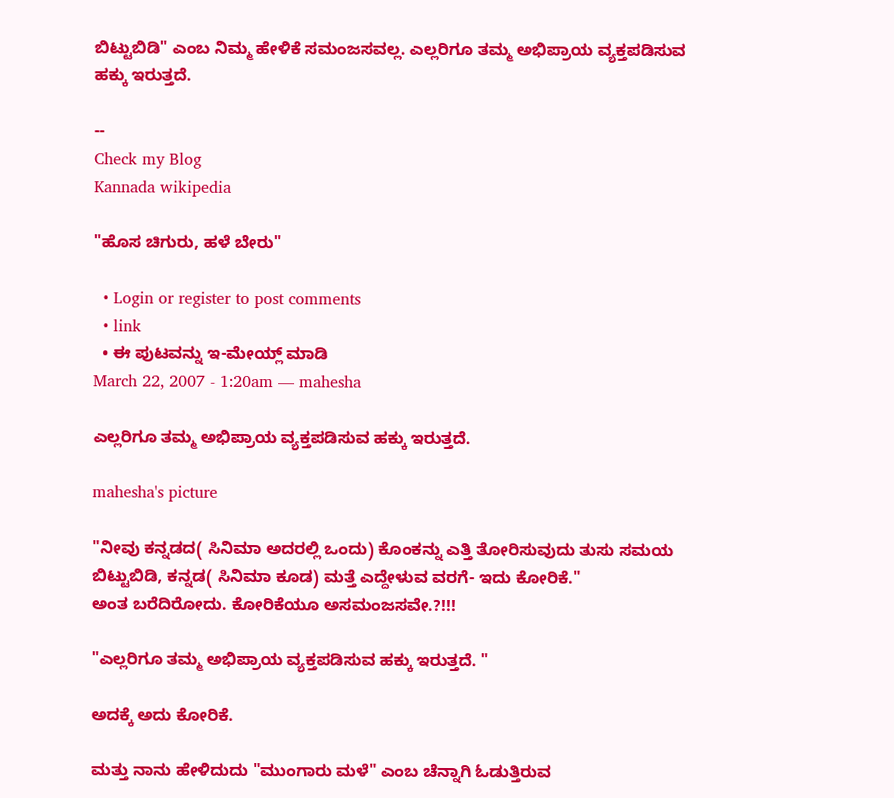ಬಿಟ್ಟುಬಿಡಿ" ಎಂಬ ನಿಮ್ಮ ಹೇಳಿಕೆ ಸಮಂಜಸವಲ್ಲ. ಎಲ್ಲರಿಗೂ ತಮ್ಮ ಅಭಿಪ್ರಾಯ ವ್ಯಕ್ತಪಡಿಸುವ ಹಕ್ಕು ಇರುತ್ತದೆ.

--
Check my Blog
Kannada wikipedia

"ಹೊಸ ಚಿಗುರು, ಹಳೆ ಬೇರು"

  • Login or register to post comments
  • link
  • ಈ ಪುಟವನ್ನು ಇ-ಮೇಯ್ಲ್ ಮಾಡಿ
March 22, 2007 - 1:20am — mahesha

ಎಲ್ಲರಿಗೂ ತಮ್ಮ ಅಭಿಪ್ರಾಯ ವ್ಯಕ್ತಪಡಿಸುವ ಹಕ್ಕು ಇರುತ್ತದೆ.

mahesha's picture

"ನೀವು ಕನ್ನಡದ( ಸಿನಿಮಾ ಅದರಲ್ಲಿ ಒಂದು) ಕೊಂಕನ್ನು ಎತ್ತಿ ತೋರಿಸುವುದು ತುಸು ಸಮಯ ಬಿಟ್ಟುಬಿಡಿ, ಕನ್ನಡ( ಸಿನಿಮಾ ಕೂಡ) ಮತ್ತೆ ಎದ್ದೇಳುವ ವರಗೆ- ಇದು ಕೋರಿಕೆ."
ಅಂತ ಬರೆದಿರೋದು. ಕೋರಿಕೆಯೂ ಅಸಮಂಜಸವೇ.?!!!

"ಎಲ್ಲರಿಗೂ ತಮ್ಮ ಅಭಿಪ್ರಾಯ ವ್ಯಕ್ತಪಡಿಸುವ ಹಕ್ಕು ಇರುತ್ತದೆ. "

ಅದಕ್ಕೆ ಅದು ಕೋರಿಕೆ.

ಮತ್ತು ನಾನು ಹೇಳಿದುದು "ಮುಂಗಾರು ಮಳೆ" ಎಂಬ ಚೆನ್ನಾಗಿ ಓಡುತ್ತಿರುವ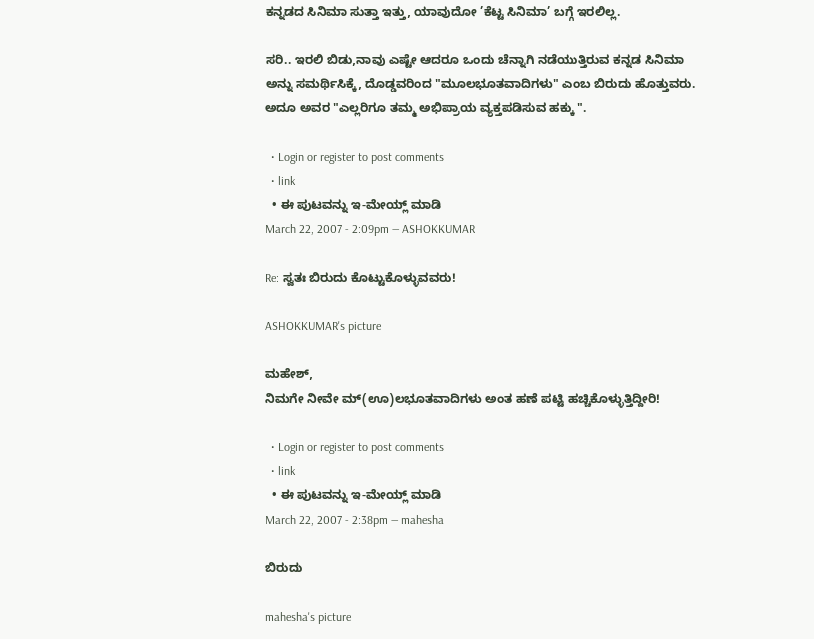ಕನ್ನಡದ ಸಿನಿಮಾ ಸುತ್ತಾ ಇತ್ತು, ಯಾವುದೋ ’ಕೆಟ್ಟ ಸಿನಿಮಾ’ ಬಗ್ಗೆ ಇರಲಿಲ್ಲ.

ಸರಿ.. ಇರಲಿ ಬಿಡು,ನಾವು ಎಷ್ಟೇ ಆದರೂ ಒಂದು ಚೆನ್ನಾಗಿ ನಡೆಯುತ್ತಿರುವ ಕನ್ನಡ ಸಿನಿಮಾ ಅನ್ನು ಸಮರ್ಥಿಸಿಕ್ಕೆ, ದೊಡ್ಡವರಿಂದ "ಮೂಲಭೂತವಾದಿಗಳು" ಎಂಬ ಬಿರುದು ಹೊತ್ತುವರು. ಅದೂ ಅವರ "ಎಲ್ಲರಿಗೂ ತಮ್ಮ ಅಭಿಪ್ರಾಯ ವ್ಯಕ್ತಪಡಿಸುವ ಹಕ್ಕು ".

  • Login or register to post comments
  • link
  • ಈ ಪುಟವನ್ನು ಇ-ಮೇಯ್ಲ್ ಮಾಡಿ
March 22, 2007 - 2:09pm — ASHOKKUMAR

Re: ಸ್ವತಃ ಬಿರುದು ಕೊಟ್ಟುಕೊಳ್ಳುವವರು!

ASHOKKUMAR's picture

ಮಹೇಶ್,
ನಿಮಗೇ ನೀವೇ ಮ್(ಊ)ಲಭೂತವಾದಿಗಳು ಅಂತ ಹಣೆ ಪಟ್ಟಿ ಹಚ್ಚಿಕೊಳ್ಳುತ್ತಿದ್ದೀರಿ!

  • Login or register to post comments
  • link
  • ಈ ಪುಟವನ್ನು ಇ-ಮೇಯ್ಲ್ ಮಾಡಿ
March 22, 2007 - 2:38pm — mahesha

ಬಿರುದು

mahesha's picture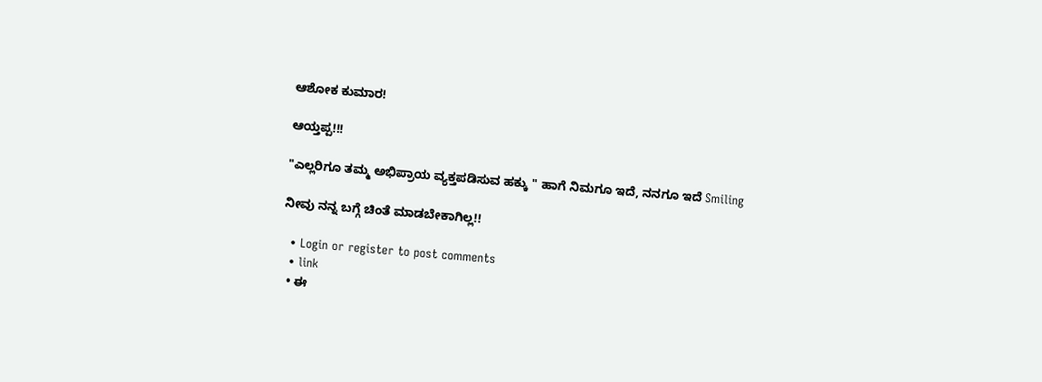ಆಶೋಕ ಕುಮಾರ!

ಆಯ್ತಪ್ಪ!!!

"ಎಲ್ಲರಿಗೂ ತಮ್ಮ ಅಭಿಪ್ರಾಯ ವ್ಯಕ್ತಪಡಿಸುವ ಹಕ್ಕು " ಹಾಗೆ ನಿಮಗೂ ಇದೆ, ನನಗೂ ಇದೆ Smiling

ನೀವು ನನ್ನ ಬಗ್ಗೆ ಚಿಂತೆ ಮಾಡಬೇಕಾಗಿಲ್ಲ!!

  • Login or register to post comments
  • link
  • ಈ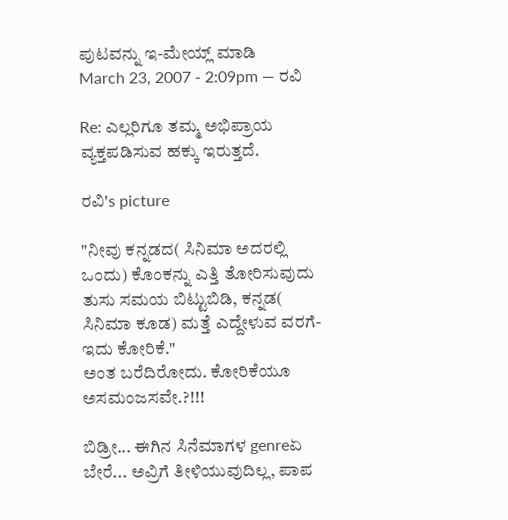ಪುಟವನ್ನು ಇ-ಮೇಯ್ಲ್ ಮಾಡಿ
March 23, 2007 - 2:09pm — ರವಿ

Re: ಎಲ್ಲರಿಗೂ ತಮ್ಮ ಅಭಿಪ್ರಾಯ ವ್ಯಕ್ತಪಡಿಸುವ ಹಕ್ಕು ಇರುತ್ತದೆ.

ರವಿ's picture

"ನೀವು ಕನ್ನಡದ( ಸಿನಿಮಾ ಅದರಲ್ಲಿ ಒಂದು) ಕೊಂಕನ್ನು ಎತ್ತಿ ತೋರಿಸುವುದು ತುಸು ಸಮಯ ಬಿಟ್ಟುಬಿಡಿ, ಕನ್ನಡ( ಸಿನಿಮಾ ಕೂಡ) ಮತ್ತೆ ಎದ್ದೇಳುವ ವರಗೆ- ಇದು ಕೋರಿಕೆ."
ಅಂತ ಬರೆದಿರೋದು. ಕೋರಿಕೆಯೂ ಅಸಮಂಜಸವೇ.?!!!

ಬಿಡ್ರೀ... ಈಗಿನ ಸಿನೆಮಾಗಳ genreಏ ಬೇರೆ... ಅವ್ರಿಗೆ ತೀಳಿಯುವುದಿಲ್ಲ, ಪಾಪ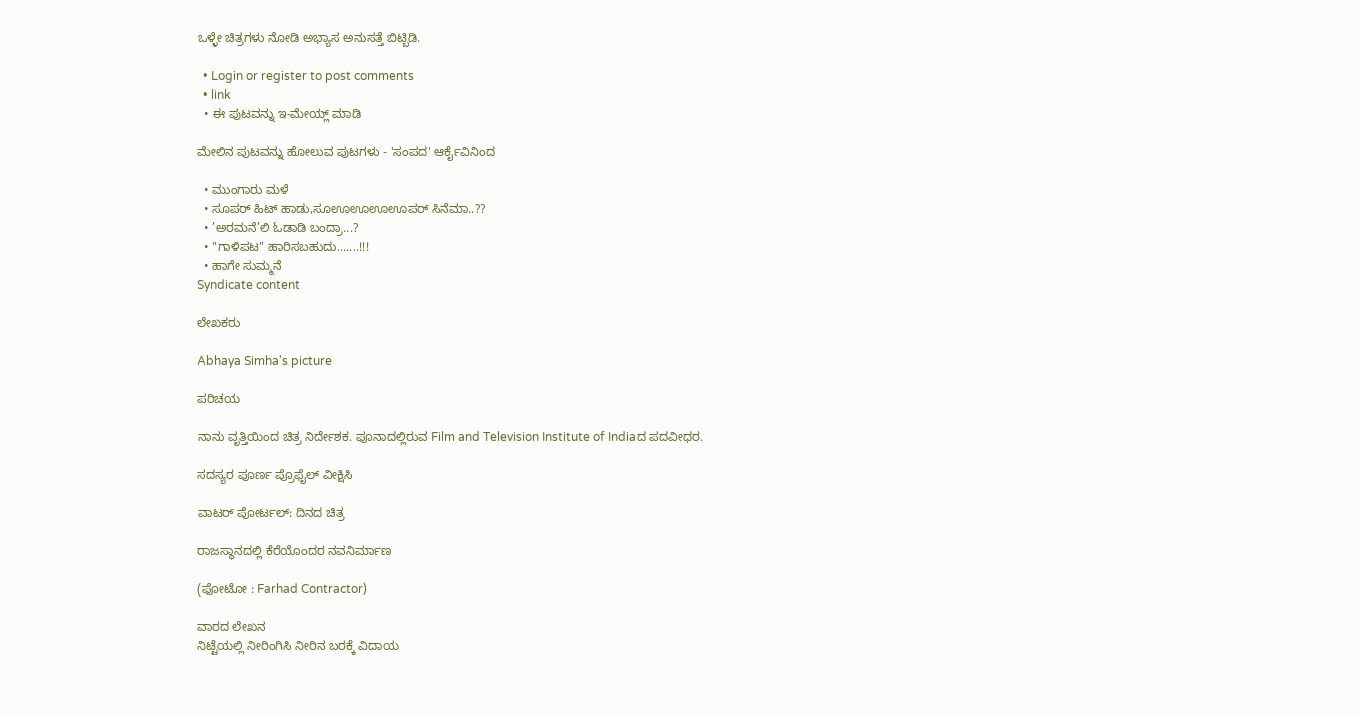ಒಳ್ಳೇ ಚಿತ್ರಗಳು ನೋಡಿ ಅಭ್ಯಾಸ ಅನುಸತ್ತೆ ಬಿಟ್ಬಿಡಿ.

  • Login or register to post comments
  • link
  • ಈ ಪುಟವನ್ನು ಇ-ಮೇಯ್ಲ್ ಮಾಡಿ

ಮೇಲಿನ ಪುಟವನ್ನು ಹೋಲುವ ಪುಟಗಳು - 'ಸಂಪದ' ಆರ್ಕೈವಿನಿಂದ

  • ಮುಂಗಾರು ಮಳೆ
  • ಸೂಪರ್ ಹಿಟ್ ಹಾಡು,ಸೂಊಊಊಊಪರ್ ಸಿನೆಮಾ..??
  • ’ಅರಮನೆ’ಲಿ ಓಡಾಡಿ ಬಂದ್ರಾ...?
  • "ಗಾಳಿಪಟ" ಹಾರಿಸಬಹುದು.......!!!
  • ಹಾಗೇ ಸುಮ್ಮನೆ
Syndicate content

ಲೇಖಕರು

Abhaya Simha's picture

ಪರಿಚಯ

ನಾನು ವೃತ್ತಿಯಿಂದ ಚಿತ್ರ ನಿರ್ದೇಶಕ. ಪೂನಾದಲ್ಲಿರುವ Film and Television Institute of Indiaದ ಪದವೀಧರ.

ಸದಸ್ಯರ ಪೂರ್ಣ ಪ್ರೊಫೈಲ್ ವೀಕ್ಷಿಸಿ

ವಾಟರ್ ಪೋರ್ಟಲ್: ದಿನದ ಚಿತ್ರ

ರಾಜಸ್ಥಾನದಲ್ಲಿ ಕೆರೆಯೊಂದರ ನವನಿರ್ಮಾಣ

(ಫೋಟೋ : Farhad Contractor)

ವಾರದ ಲೇಖನ
ನಿಟ್ಟೆಯಲ್ಲಿ ನೀರಿಂಗಿಸಿ ನೀರಿನ ಬರಕ್ಕೆ ವಿದಾಯ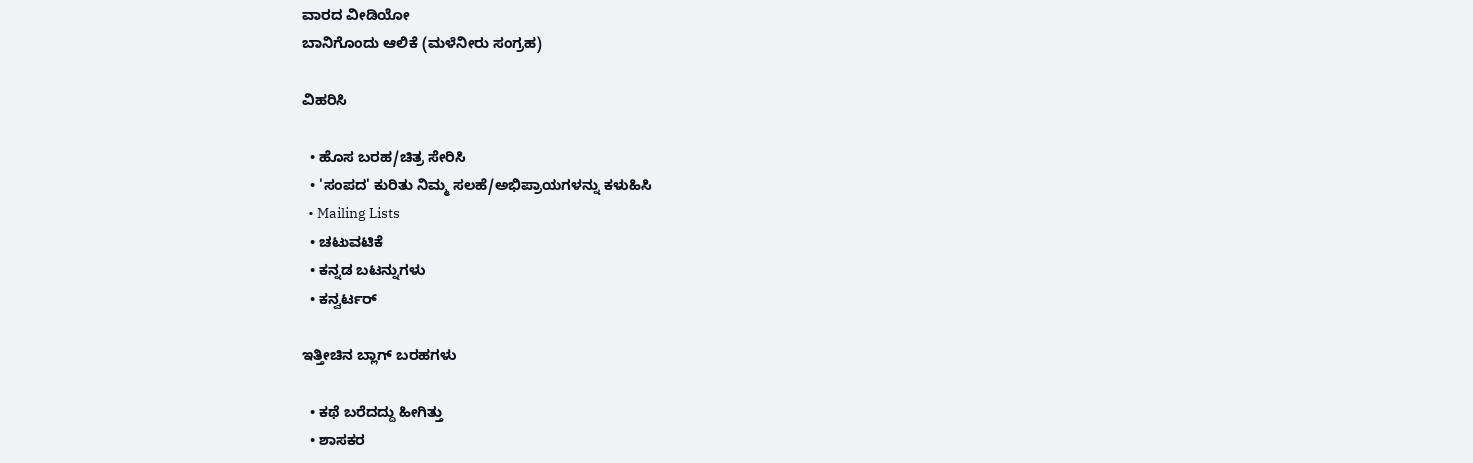ವಾರದ ವೀಡಿಯೋ
ಬಾನಿಗೊಂದು ಆಲಿಕೆ (ಮಳೆನೀರು ಸಂಗ್ರಹ)

ವಿಹರಿಸಿ

  • ಹೊಸ ಬರಹ/ಚಿತ್ರ ಸೇರಿಸಿ
  • 'ಸಂಪದ' ಕುರಿತು ನಿಮ್ಮ ಸಲಹೆ/ಅಭಿಪ್ರಾಯಗಳನ್ನು ಕಳುಹಿಸಿ
  • Mailing Lists
  • ಚಟುವಟಿಕೆ
  • ಕನ್ನಡ ಬಟನ್ನುಗಳು
  • ಕನ್ವರ್ಟರ್

ಇತ್ತೀಚಿನ ಬ್ಲಾಗ್ ಬರಹಗಳು

  • ಕಥೆ ಬರೆದದ್ದು ಹೀಗಿತ್ತು
  • ಶಾಸಕರ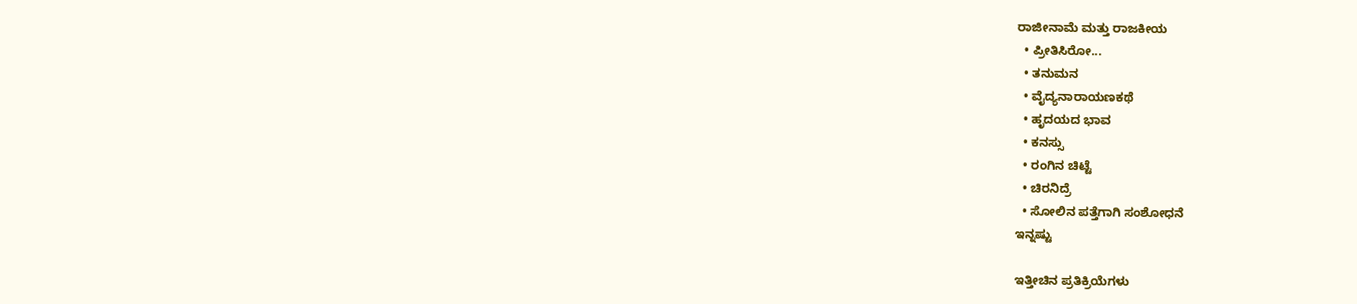ರಾಜೀನಾಮೆ ಮತ್ತು ರಾಜಕೀಯ
  • ಪ್ರೀತಿಸಿರೋ...
  • ತನುಮನ
  • ವೈದ್ಯನಾರಾಯಣಕಥೆ
  • ಹೃದಯದ ಭಾವ
  • ಕನಸ್ಸು
  • ರಂಗಿನ ಚಿಟ್ಟೆ
  • ಚಿರನಿದ್ರೆ
  • ಸೋಲಿನ ಪತ್ತೆಗಾಗಿ ಸಂಶೋಧನೆ
ಇನ್ನಷ್ಟು

ಇತ್ತೀಚಿನ ಪ್ರತಿಕ್ರಿಯೆಗಳು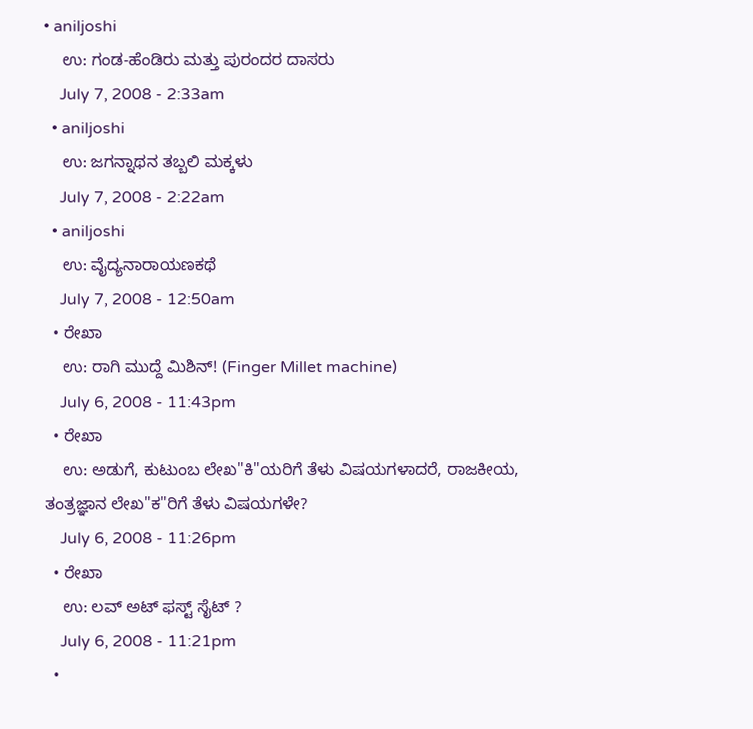• aniljoshi
    ಉ: ಗಂಡ-ಹೆಂಡಿರು ಮತ್ತು ಪುರಂದರ ದಾಸರು
    July 7, 2008 - 2:33am
  • aniljoshi
    ಉ: ಜಗನ್ನಾಥನ ತಬ್ಬಲಿ ಮಕ್ಕಳು
    July 7, 2008 - 2:22am
  • aniljoshi
    ಉ: ವೈದ್ಯನಾರಾಯಣಕಥೆ
    July 7, 2008 - 12:50am
  • ರೇಖಾ
    ಉ: ರಾಗಿ ಮುದ್ದೆ ಮಿಶಿನ್! (Finger Millet machine)
    July 6, 2008 - 11:43pm
  • ರೇಖಾ
    ಉ: ಅಡುಗೆ, ಕುಟುಂಬ ಲೇಖ"ಕಿ"ಯರಿಗೆ ತೆಳು ವಿಷಯಗಳಾದರೆ, ರಾಜಕೀಯ, ತಂತ್ರಜ್ಞಾನ ಲೇಖ"ಕ"ರಿಗೆ ತೆಳು ವಿಷಯಗಳೇ?
    July 6, 2008 - 11:26pm
  • ರೇಖಾ
    ಉ: ಲವ್ ಅಟ್ ಫಸ್ಟ್ ಸೈಟ್ ?
    July 6, 2008 - 11:21pm
  •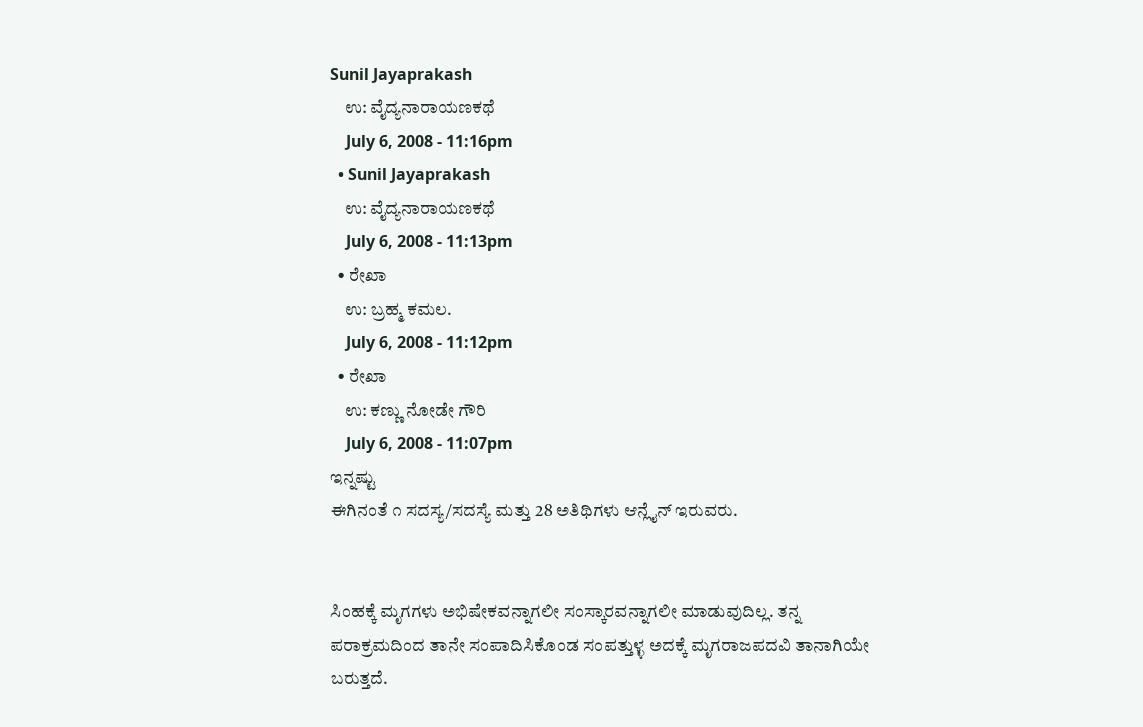Sunil Jayaprakash
    ಉ: ವೈದ್ಯನಾರಾಯಣಕಥೆ
    July 6, 2008 - 11:16pm
  • Sunil Jayaprakash
    ಉ: ವೈದ್ಯನಾರಾಯಣಕಥೆ
    July 6, 2008 - 11:13pm
  • ರೇಖಾ
    ಉ: ಬ್ರಹ್ಮ ಕಮಲ.
    July 6, 2008 - 11:12pm
  • ರೇಖಾ
    ಉ: ಕಣ್ಣು ನೋಡೇ ಗೌರಿ
    July 6, 2008 - 11:07pm
ಇನ್ನಷ್ಟು
ಈಗಿನಂತೆ ೧ ಸದಸ್ಯ/ಸದಸ್ಯೆ ಮತ್ತು 28 ಅತಿಥಿಗಳು ಆನ್ಲೈನ್ ಇರುವರು.


ಸಿಂಹಕ್ಕೆ ಮೃಗಗಳು ಅಭಿಷೇಕವನ್ನಾಗಲೀ ಸಂಸ್ಕಾರವನ್ನಾಗಲೀ ಮಾಡುವುದಿಲ್ಲ. ತನ್ನ ಪರಾಕ್ರಮದಿಂದ ತಾನೇ ಸಂಪಾದಿಸಿಕೊಂಡ ಸಂಪತ್ತುಳ್ಳ ಅದಕ್ಕೆ ಮೃಗರಾಜಪದವಿ ತಾನಾಗಿಯೇ ಬರುತ್ತದೆ.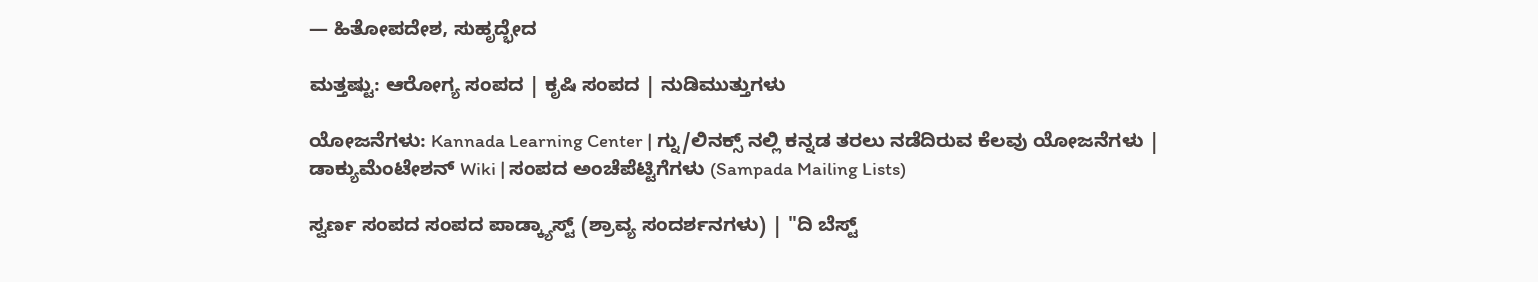— ಹಿತೋಪದೇಶ, ಸುಹೃದ್ಭೇದ

ಮತ್ತಷ್ಟು: ಆರೋಗ್ಯ ಸಂಪದ | ಕೃಷಿ ಸಂಪದ | ನುಡಿಮುತ್ತುಗಳು

ಯೋಜನೆಗಳು: Kannada Learning Center | ಗ್ನು/ಲಿನಕ್ಸ್ ನಲ್ಲಿ ಕನ್ನಡ ತರಲು ನಡೆದಿರುವ ಕೆಲವು ಯೋಜನೆಗಳು | ಡಾಕ್ಯುಮೆಂಟೇಶನ್ Wiki | ಸಂಪದ ಅಂಚೆಪೆಟ್ಟಿಗೆಗಳು (Sampada Mailing Lists)

ಸ್ವರ್ಣ ಸಂಪದ ಸಂಪದ ಪಾಡ್ಕ್ಯಾಸ್ಟ್ (ಶ್ರಾವ್ಯ ಸಂದರ್ಶನಗಳು) | "ದಿ ಬೆಸ್ಟ್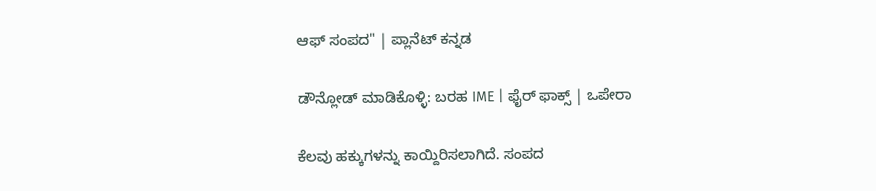ಆಫ್ ಸಂಪದ" | ಪ್ಲಾನೆಟ್ ಕನ್ನಡ

ಡೌನ್ಲೋಡ್ ಮಾಡಿಕೊಳ್ಳಿ: ಬರಹ IME | ಫೈರ್ ಫಾಕ್ಸ್ | ಒಪೇರಾ

ಕೆಲವು ಹಕ್ಕುಗಳನ್ನು ಕಾಯ್ದಿರಿಸಲಾಗಿದೆ. ಸಂಪದ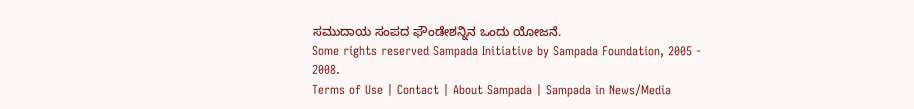ಸಮುದಾಯ ಸಂಪದ ಫೌಂಡೇಶನ್ನಿನ ಒಂದು ಯೋಜನೆ.
Some rights reserved Sampada Initiative by Sampada Foundation, 2005 - 2008.
Terms of Use | Contact | About Sampada | Sampada in News/Media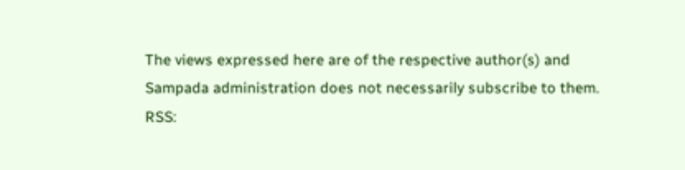The views expressed here are of the respective author(s) and Sampada administration does not necessarily subscribe to them.
RSS: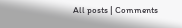All posts | Comments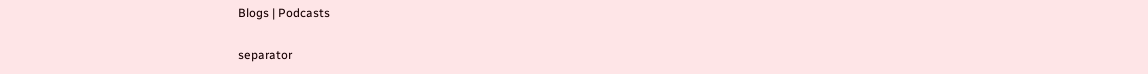Blogs | Podcasts

separator